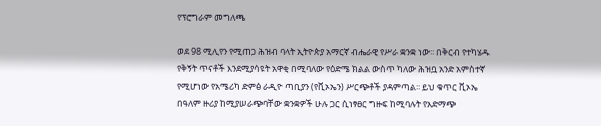የፕሮግራም መግለጫ

ወደ 98 ሚሊየን የሚጠጋ ሕዝብ ባላት ኢትዮጵያ አማርኛ ብሔራዊ የሥራ ቋንቋ ነው፡፡ በቅርብ የተካሄዱ የቅኝት ጥናቶች እንደሚያሳዩት አዋቂ በሚባለው የዕድሜ ክልል ውስጥ ካለው ሕዝቧ አንድ አምስተኛ የሚሆነው የአሜሪካ ድምፅ ራዲዮ ጣቢያን (የቪኦኤን) ሥርጭቶች ያዳምጣል፡፡ ይህ ቁጥር ቪኦኤ በዓለም ዙሪያ ከሚያሠራጭባቸው ቋንቋዎች ሁሉ ጋር ሲነፃፀር ግዙፍ ከሚባሉት የአድማጭ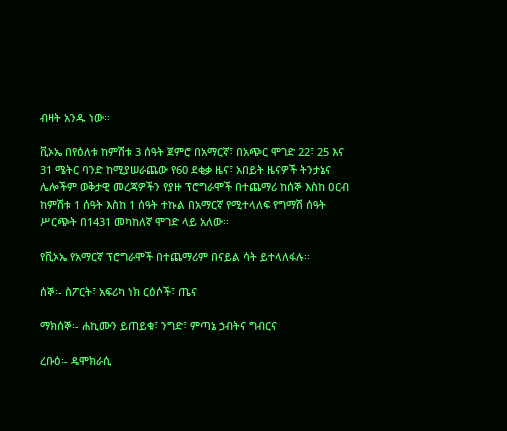ብዛት አንዱ ነው፡፡

ቪኦኤ በየዕለቱ ከምሽቱ 3 ሰዓት ጀምሮ በአማርኛ፣ በአጭር ሞገድ 22፣ 25 እና 31 ሜትር ባንድ ከሚያሠራጨው የ60 ደቂቃ ዜና፣ አበይት ዜናዎች ትንታኔና ሌሎችም ወቅታዊ መረጃዎችን የያዙ ፕሮግራሞች በተጨማሪ ከሰኞ እስከ ዐርብ ከምሽቱ 1 ሰዓት እስከ 1 ሰዓት ተኩል በአማርኛ የሚተላለፍ የግማሽ ሰዓት ሥርጭት በ1431 መካከለኛ ሞገድ ላይ አለው፡፡

የቪኦኤ የአማርኛ ፕሮግራሞች በተጨማሪም በናይል ሳት ይተላለፋሉ፡፡

ሰኞ፡- ስፖርት፣ አፍሪካ ነክ ርዕሶች፣ ጤና

ማክሰኞ፡- ሐኪሙን ይጠይቁ፣ ንግድ፣ ምጣኔ ኃብትና ግብርና

ረቡዕ፡- ዴሞክራሲ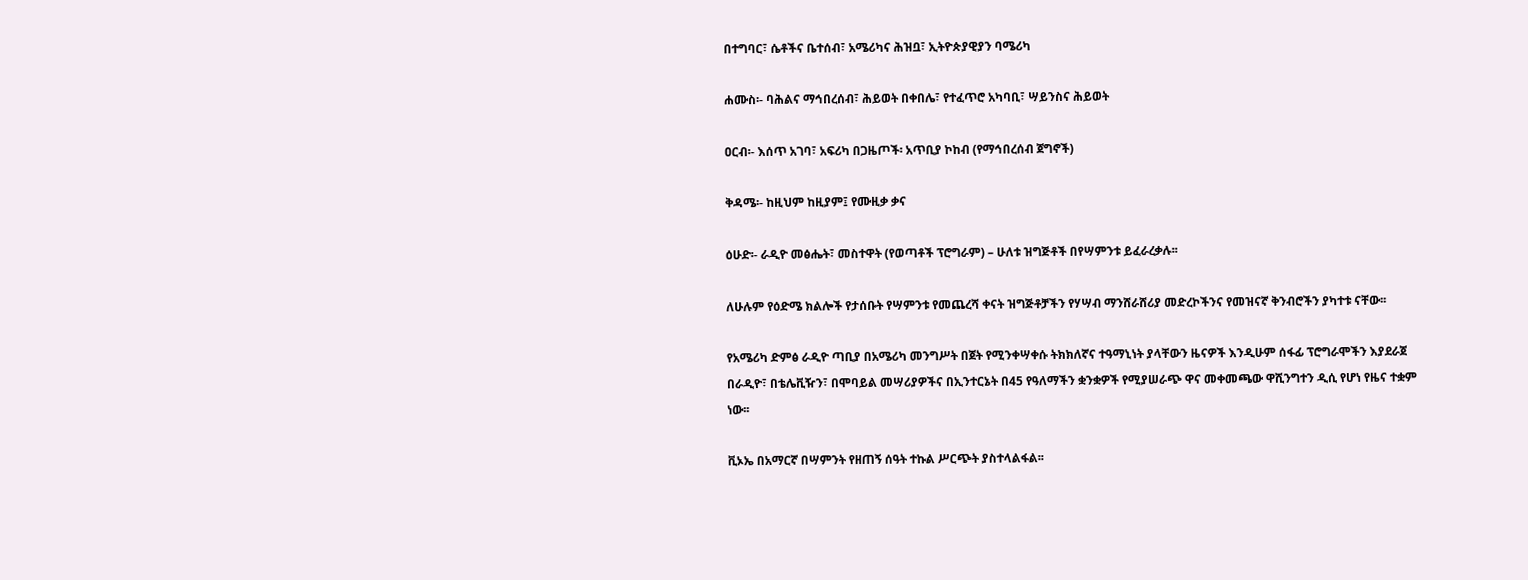በተግባር፣ ሴቶችና ቤተሰብ፣ አሜሪካና ሕዝቧ፣ ኢትዮጵያዊያን ባሜሪካ

ሐሙስ፡- ባሕልና ማኅበረሰብ፣ ሕይወት በቀበሌ፣ የተፈጥሮ አካባቢ፣ ሣይንስና ሕይወት

ዐርብ፡- እሰጥ አገባ፣ አፍሪካ በጋዜጦች፡ አጥቢያ ኮከብ (የማኅበረሰብ ጀግኖች)

ቅዳሜ፡- ከዚህም ከዚያም፤ የሙዚቃ ቃና

ዕሁድ፡- ራዲዮ መፅሔት፣ መስተዋት (የወጣቶች ፕሮግራም) – ሁለቱ ዝግጅቶች በየሣምንቱ ይፈራረቃሉ፡፡

ለሁሉም የዕድሜ ክልሎች የታሰቡት የሣምንቱ የመጨረሻ ቀናት ዝግጅቶቻችን የሃሣብ ማንሸራሸሪያ መድረኮችንና የመዝናኛ ቅንብሮችን ያካተቱ ናቸው፡፡

የአሜሪካ ድምፅ ራዲዮ ጣቢያ በአሜሪካ መንግሥት በጀት የሚንቀሣቀሱ ትክክለኛና ተዓማኒነት ያላቸውን ዜናዎች እንዲሁም ሰፋፊ ፕሮግራሞችን እያደራጀ በራዲዮ፣ በቴሌቪዥን፣ በሞባይል መሣሪያዎችና በኢንተርኔት በ45 የዓለማችን ቋንቋዎች የሚያሠራጭ ዋና መቀመጫው ዋሺንግተን ዲሲ የሆነ የዜና ተቋም ነው፡፡

ቪኦኤ በአማርኛ በሣምንት የዘጠኝ ሰዓት ተኩል ሥርጭት ያስተላልፋል፡፡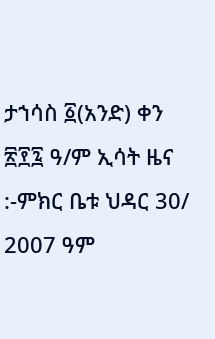ታኀሳስ ፩(አንድ) ቀን ፳፻፯ ዓ/ም ኢሳት ዜና :-ምክር ቤቱ ህዳር 30/ 2007 ዓም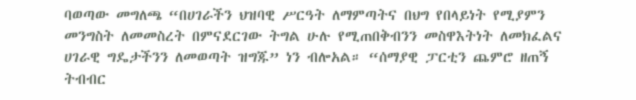ባወጣው መግለጫ “በሀገራችን ህዝባዊ ሥርዓት ለማምጣትና በህግ የበላይነት የሚያምን መንግስት ለመመስረት በምናደርገው ትግል ሁሉ የሚጠበቅብንን መስዋእትነት ለመክፈልና ሀገራዊ ግዴታችንን ለመወጣት ዝግጁ” ነን ብሎአል። “ሰማያዊ ፓርቲን ጨምሮ ዘጠኝ ትብብር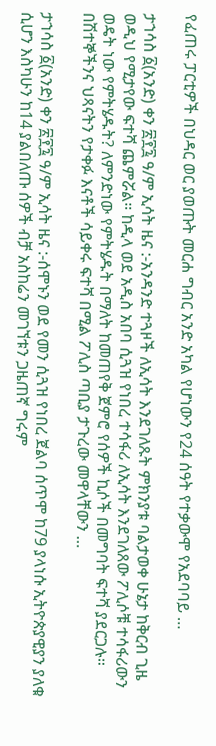የፈጠሩ ፓርቲዎች በህዳር ወር ያወጡት መርሐ ግብር አንድ አካል የሆነውን የ24 ሰዓት የተቃውሞ የአደባባይ …

ታኀሳስ ፩(አንድ) ቀን ፳፻፯ ዓ/ም ኢሳት ዜና :-አንዳንድ ተጓዞች ለኢሳት እንደገለጹት ምክንያቱ ባልታወቀ ሁኔታ ከቅርብ ጊዜ ወዲህ የሚታየው ፍተሻ ጨምሯል። ከዲላ ወደ አዲስ አበባ ሲጓዝ የነበረ ተሳፋሪ ለኢሳት እንደገለጸው ፖሊሶቹ ተሳፋሪውን ወዴት ነው የምትሄዱት? ለምንድነው የምትሄዱት በማለት ከመጠየቅ ጀምሮ የሰዎች ኪሶች በመግባት ፍተሻ ያደርጋሉ። በሽተኞችንና ህጻናትን የታቀፉ እናቶች ሳይቀሩ ፍተሻ በሚል ፖሊስ ጣቢያ ታጉረው መዋላቸውን …

ታኀሳስ ፩(አንድ) ቀን ፳፻፯ ዓ/ም ኢሳት ዜና :-ሰሞኑን ወደ የመን ሲጓዝ የነበረ ጀልባ ሰጥሞ ከ79 ያላነሱ ኢትዮጵያዊያን ያለቁ ሲሆን እስካሁን ከ14 ያልበለጡ ሰዎች ብቻ አስከሬን መገኘቱን ጋዜጠኛ ግሩም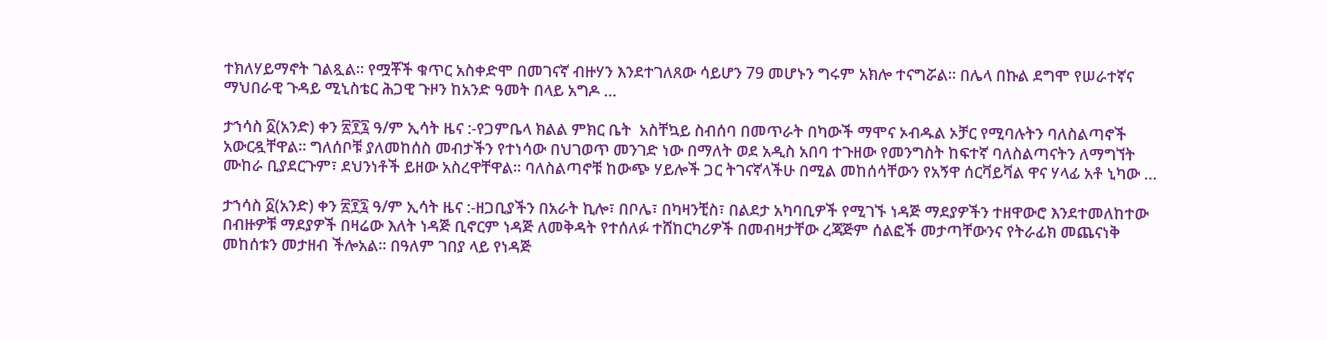ተክለሃይማኖት ገልጿል። የሟቾች ቁጥር አስቀድሞ በመገናኛ ብዙሃን እንደተገለጸው ሳይሆን 79 መሆኑን ግሩም አክሎ ተናግሯል። በሌላ በኩል ደግሞ የሠራተኛና ማህበራዊ ጉዳይ ሚኒስቴር ሕጋዊ ጉዞን ከአንድ ዓመት በላይ አግዶ …

ታኀሳስ ፩(አንድ) ቀን ፳፻፯ ዓ/ም ኢሳት ዜና :-የጋምቤላ ክልል ምክር ቤት  አስቸኳይ ስብሰባ በመጥራት በካውች ማሞና ኦብዱል ኦቻር የሚባሉትን ባለስልጣኖች አውርዷቸዋል። ግለሰቦቹ ያለመከሰስ መብታችን የተነሳው በህገወጥ መንገድ ነው በማለት ወደ አዲስ አበባ ተጉዘው የመንግስት ከፍተኛ ባለስልጣናትን ለማግኘት ሙከራ ቢያደርጉም፣ ደህንነቶች ይዘው አስረዋቸዋል። ባለስልጣኖቹ ከውጭ ሃይሎች ጋር ትገናኛላችሁ በሚል መከሰሳቸውን የአኝዋ ሰርቫይቫል ዋና ሃላፊ አቶ ኒካው …

ታኀሳስ ፩(አንድ) ቀን ፳፻፯ ዓ/ም ኢሳት ዜና :-ዘጋቢያችን በአራት ኪሎ፣ በቦሌ፣ በካዛንቺስ፣ በልደታ አካባቢዎች የሚገኙ ነዳጅ ማደያዎችን ተዘዋውሮ እንደተመለከተው በብዙዎቹ ማደያዎች በዛሬው እለት ነዳጅ ቢኖርም ነዳጅ ለመቅዳት የተሰለፉ ተሸከርካሪዎች በመብዛታቸው ረጃጅም ሰልፎች መታጣቸውንና የትራፊክ መጨናነቅ መከሰቱን መታዘብ ችሎአል፡፡ በዓለም ገበያ ላይ የነዳጅ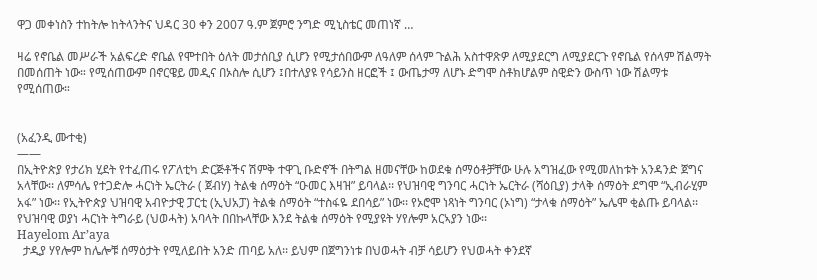ዋጋ መቀነስን ተከትሎ ከትላንትና ህዳር 30 ቀን 2007 ዓ.ም ጀምሮ ንግድ ሚኒስቴር መጠነኛ …

ዛሬ የኖቤል መሥራች አልፍረድ ኖቤል የሞተበት ዕለት መታሰቢያ ሲሆን የሚታሰበውም ለዓለም ሰላም ጉልሕ አስተዋጽዎ ለሚያደርግ ለሚያደርጉ የኖቤል የሰላም ሽልማት በመሰጠት ነው። የሚሰጠውም በኖርዌይ መዲና በኦስሎ ሲሆን ፤በተለያዩ የሳይንስ ዘርፎች ፤ ውጤታማ ለሆኑ ድግሞ ስቶክሆልም ስዊድን ውስጥ ነው ሽልማቱ የሚሰጠው።


(አፈንዲ ሙተቂ)
——
በኢትዮጵያ የታሪክ ሂደት የተፈጠሩ የፖለቲካ ድርጅቶችና ሽምቅ ተዋጊ ቡድኖች በትግል ዘመናቸው ከወደቁ ሰማዕቶቻቸው ሁሉ አግዝፈው የሚመለከቱት አንዳንድ ጀግና አላቸው፡፡ ለምሳሌ የተጋድሎ ሓርነት ኤርትራ ( ጀብሃ) ትልቁ ሰማዕት “ዑመር እዛዝ” ይባላል፡፡ የህዝባዊ ግንባር ሓርነት ኤርትራ (ሻዕቢያ) ታላቅ ሰማዕት ደግሞ “ኢብራሂም አፋ” ነው፡፡ የኢትዮጵያ ህዝባዊ አብዮታዊ ፓርቲ (ኢህአፓ) ትልቁ ሰማዕት “ተስፋዬ ደበሳይ” ነው፡፡ የኦሮሞ ነጻነት ግንባር (ኦነግ) “ታላቁ ሰማዕት” ኤሌሞ ቂልጡ ይባላል፡፡ የህዝባዊ ወያነ ሓርነት ትግራይ (ህወሓት) አባላት በበኩላቸው እንደ ትልቁ ሰማዕት የሚያዩት ሃየሎም አርኣያን ነው፡፡
Hayelom Ar’aya
  ታዲያ ሃየሎም ከሌሎቹ ሰማዕታት የሚለይበት አንድ ጠባይ አለ፡፡ ይህም በጀግንነቱ በህወሓት ብቻ ሳይሆን የህወሓት ቀንደኛ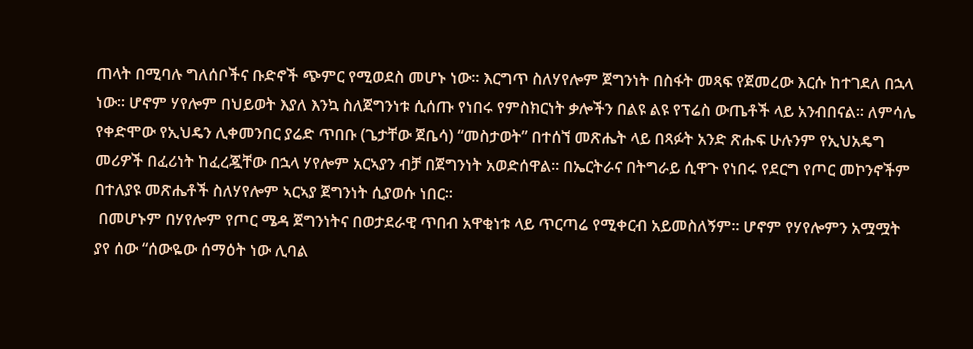ጠላት በሚባሉ ግለሰቦችና ቡድኖች ጭምር የሚወደስ መሆኑ ነው፡፡ እርግጥ ስለሃየሎም ጀግንነት በስፋት መጻፍ የጀመረው እርሱ ከተገደለ በኋላ ነው፡፡ ሆኖም ሃየሎም በህይወት እያለ እንኳ ስለጀግንነቱ ሲሰጡ የነበሩ የምስክርነት ቃሎችን በልዩ ልዩ የፕሬስ ውጤቶች ላይ አንብበናል፡፡ ለምሳሌ የቀድሞው የኢህዴን ሊቀመንበር ያሬድ ጥበቡ (ጌታቸው ጀቤሳ) “መስታወት” በተሰኘ መጽሔት ላይ በጻፉት አንድ ጽሑፍ ሁሉንም የኢህአዴግ መሪዎች በፈሪነት ከፈረጇቸው በኋላ ሃየሎም አርኣያን ብቻ በጀግንነት አወድሰዋል፡፡ በኤርትራና በትግራይ ሲዋጉ የነበሩ የደርግ የጦር መኮንኖችም በተለያዩ መጽሔቶች ስለሃየሎም ኣርኣያ ጀግንነት ሲያወሱ ነበር፡፡
 በመሆኑም በሃየሎም የጦር ሜዳ ጀግንነትና በወታደራዊ ጥበብ አዋቂነቱ ላይ ጥርጣሬ የሚቀርብ አይመስለኝም፡፡ ሆኖም የሃየሎምን አሟሟት ያየ ሰው “ሰውዬው ሰማዕት ነው ሊባል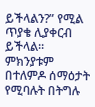ይችላልን?” የሚል ጥያቄ ሊያቀርብ ይችላል፡፡ ምክንያቱም በተለምዶ ሰማዕታት የሚባሉት በትግሉ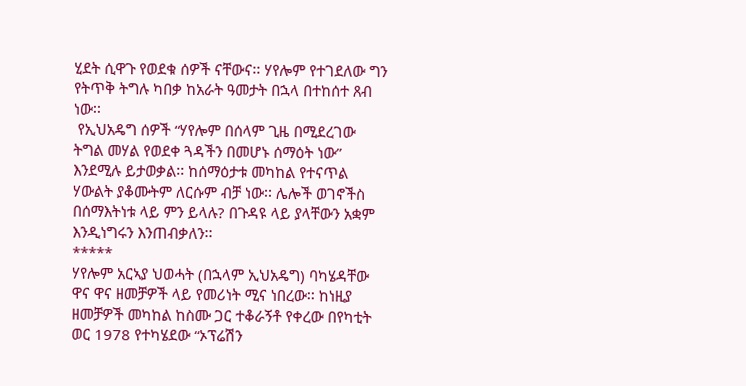ሂደት ሲዋጉ የወደቁ ሰዎች ናቸውና፡፡ ሃየሎም የተገደለው ግን የትጥቅ ትግሉ ካበቃ ከአራት ዓመታት በኋላ በተከሰተ ጸብ ነው፡፡
 የኢህአዴግ ሰዎች “ሃየሎም በሰላም ጊዜ በሚደረገው ትግል መሃል የወደቀ ጓዳችን በመሆኑ ሰማዕት ነው” እንደሚሉ ይታወቃል፡፡ ከሰማዕታቱ መካከል የተናጥል ሃውልት ያቆሙትም ለርሱም ብቻ ነው፡፡ ሌሎች ወገኖችስ በሰማእትነቱ ላይ ምን ይላሉ? በጉዳዩ ላይ ያላቸውን አቋም እንዲነግሩን እንጠብቃለን፡፡
*****
ሃየሎም አርኣያ ህወሓት (በኋላም ኢህአዴግ) ባካሄዳቸው ዋና ዋና ዘመቻዎች ላይ የመሪነት ሚና ነበረው፡፡ ከነዚያ ዘመቻዎች መካከል ከስሙ ጋር ተቆራኝቶ የቀረው በየካቲት ወር 1978 የተካሄደው “ኦፕሬሽን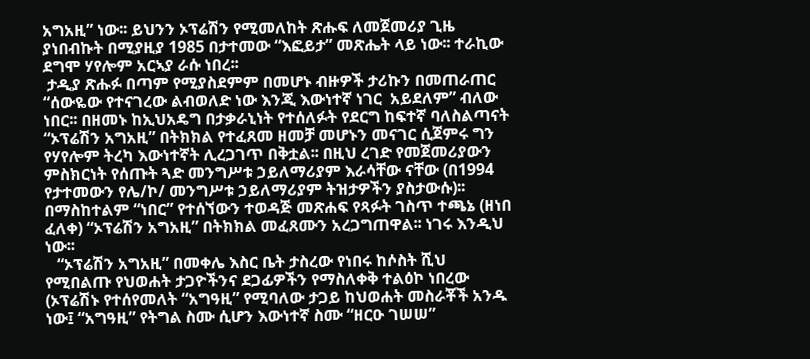አግአዚ” ነው፡፡ ይህንን ኦፕሬሽን የሚመለከት ጽሑፍ ለመጀመሪያ ጊዜ ያነበብኩት በሚያዚያ 1985 በታተመው “እፎይታ” መጽሔት ላይ ነው፡፡ ተራኪው ደግሞ ሃየሎም አርኣያ ራሱ ነበረ፡፡
 ታዲያ ጽሑፉ በጣም የሚያስደምም በመሆኑ ብዙዎች ታሪኩን በመጠራጠር “ሰውዬው የተናገረው ልብወለድ ነው እንጂ እውነተኛ ነገር  አይደለም” ብለው ነበር፡፡ በዘመኑ ከኢህአዴግ በታቃራኒነት የተሰለፉት የደርግ ከፍተኛ ባለስልጣናት “ኦፕሬሽን አግአዚ” በትክክል የተፈጸመ ዘመቻ መሆኑን መናገር ሲጀምሩ ግን የሃየሎም ትረካ እውነተኛት ሊረጋገጥ በቅቷል፡፡ በዚህ ረገድ የመጀመሪያውን ምስክርነት የሰጡት ጓድ መንግሥቱ ኃይለማሪያም እራሳቸው ናቸው (በ1994 የታተመውን የሌ/ኮ/ መንግሥቱ ኃይለማሪያም ትዝታዎችን ያስታውሱ)፡፡ በማስከተልም “ነበር” የተሰኘውን ተወዳጅ መጽሐፍ የጻፉት ገስጥ ተጫኔ (ዘነበ ፈለቀ) “ኦፕሬሽን አግአዚ” በትክክል መፈጸሙን አረጋግጠዋል፡፡ ነገሩ እንዲህ ነው፡፡
   “ኦፕሬሽን አግአዚ” በመቀሌ እስር ቤት ታስረው የነበሩ ከሶስት ሺህ የሚበልጡ የህወሐት ታጋዮችንና ደጋፊዎችን የማስለቀቅ ተልዕኮ ነበረው (ኦፕሬሽኑ የተሰየመለት “አግዓዚ” የሚባለው ታጋይ ከህወሐት መስራቾች አንዱ ነው፤ “አግዓዚ” የትግል ስሙ ሲሆን እውነተኛ ስሙ “ዘርዑ ገሠሠ”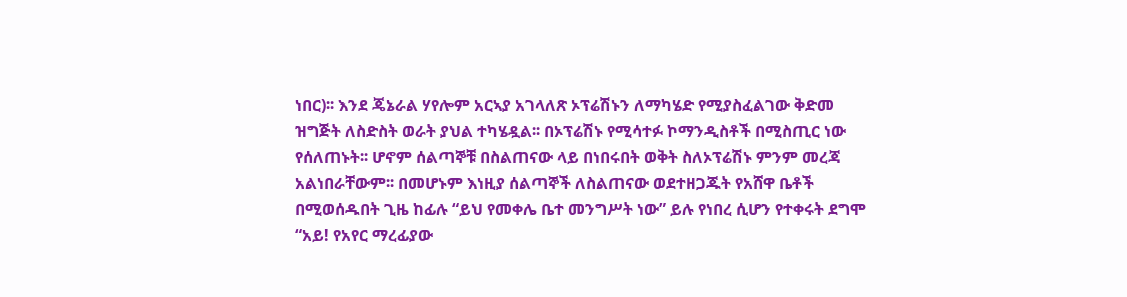ነበር)፡፡ እንደ ጄኔራል ሃየሎም አርኣያ አገላለጽ ኦፕሬሽኑን ለማካሄድ የሚያስፈልገው ቅድመ ዝግጅት ለስድስት ወራት ያህል ተካሄዷል፡፡ በኦፕሬሽኑ የሚሳተፉ ኮማንዲስቶች በሚስጢር ነው የሰለጠኑት፡፡ ሆኖም ሰልጣኞቹ በስልጠናው ላይ በነበሩበት ወቅት ስለኦፕሬሽኑ ምንም መረጃ አልነበራቸውም፡፡ በመሆኑም እነዚያ ሰልጣኞች ለስልጠናው ወደተዘጋጁት የአሸዋ ቤቶች በሚወሰዱበት ጊዜ ከፊሉ “ይህ የመቀሌ ቤተ መንግሥት ነው” ይሉ የነበረ ሲሆን የተቀሩት ደግሞ “አይ! የአየር ማረፊያው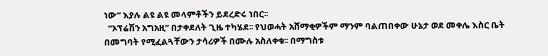ነው” እያሉ ልዩ ልዩ መላምቶችን ይደረድሩ ነበር፡፡
  “ኦፕሬሽን አግአዚ” በታቀደለት ጊዜ ተካሄደ፡፡ የህወሓት አሸማቂዎችም ማንም ባልጠበቀው ሁኔታ ወደ መቀሌ እስር ቤት በመግባት የሚፈልጓቸውን ታሳሪዎች በሙሉ አስለቀቁ፡፡ በማግስቱ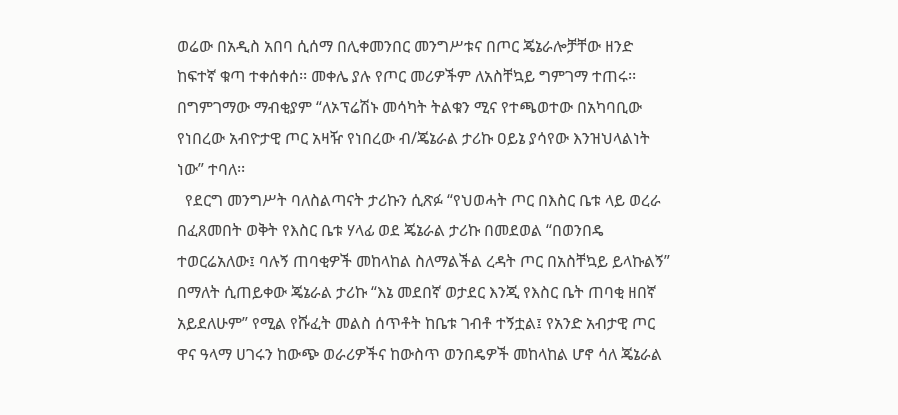ወሬው በአዲስ አበባ ሲሰማ በሊቀመንበር መንግሥቱና በጦር ጄኔራሎቻቸው ዘንድ ከፍተኛ ቁጣ ተቀሰቀሰ፡፡ መቀሌ ያሉ የጦር መሪዎችም ለአስቸኳይ ግምገማ ተጠሩ፡፡ በግምገማው ማብቂያም “ለኦፕሬሽኑ መሳካት ትልቁን ሚና የተጫወተው በአካባቢው የነበረው አብዮታዊ ጦር አዛዥ የነበረው ብ/ጄኔራል ታሪኩ ዐይኔ ያሳየው እንዝህላልነት ነው” ተባለ፡፡
  የደርግ መንግሥት ባለስልጣናት ታሪኩን ሲጽፉ “የህወሓት ጦር በእስር ቤቱ ላይ ወረራ በፈጸመበት ወቅት የእስር ቤቱ ሃላፊ ወደ ጄኔራል ታሪኩ በመደወል “በወንበዴ ተወርሬአለው፤ ባሉኝ ጠባቂዎች መከላከል ስለማልችል ረዳት ጦር በአስቸኳይ ይላኩልኝ” በማለት ሲጠይቀው ጄኔራል ታሪኩ “እኔ መደበኛ ወታደር እንጂ የእስር ቤት ጠባቂ ዘበኛ አይደለሁም” የሚል የሹፈት መልስ ሰጥቶት ከቤቱ ገብቶ ተኝቷል፤ የአንድ አብታዊ ጦር ዋና ዓላማ ሀገሩን ከውጭ ወራሪዎችና ከውስጥ ወንበዴዎች መከላከል ሆኖ ሳለ ጄኔራል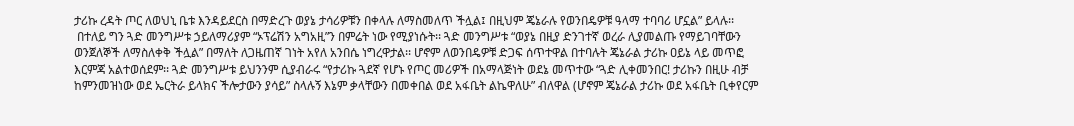ታሪኩ ረዳት ጦር ለወህኒ ቤቱ እንዳይደርስ በማድረጉ ወያኔ ታሳሪዎቹን በቀላሉ ለማስመለጥ ችሏል፤ በዚህም ጄኔራሉ የወንበዴዎቹ ዓላማ ተባባሪ ሆኗል” ይላሉ፡፡
 በተለይ ግን ጓድ መንግሥቱ ኃይለማሪያም “ኦፕሬሽን አግአዚ”ን በምሬት ነው የሚያነሱት፡፡ ጓድ መንግሥቱ “ወያኔ በዚያ ድንገተኛ ወረራ ሊያመልጡ የማይገባቸውን ወንጀለኞች ለማስለቀቅ ችሏል” በማለት ለጋዜጠኛ ገነት አየለ አንበሴ ነግረዋታል፡፡ ሆኖም ለወንበዴዎቹ ድጋፍ ሰጥተዋል በተባሉት ጄኔራል ታሪኩ ዐይኔ ላይ መጥፎ እርምጃ አልተወሰደም፡፡ ጓድ መንግሥቱ ይህንንም ሲያብራሩ “የታሪኩ ጓደኛ የሆኑ የጦር መሪዎች በአማላጅነት ወደኔ መጥተው “ጓድ ሊቀመንበር! ታሪኩን በዚሁ ብቻ ከምንመዝነው ወደ ኤርትራ ይላክና ችሎታውን ያሳይ” ስላሉኝ እኔም ቃላቸውን በመቀበል ወደ አፋቤት ልኬዋለሁ” ብለዋል (ሆኖም ጄኔራል ታሪኩ ወደ አፋቤት ቢቀየርም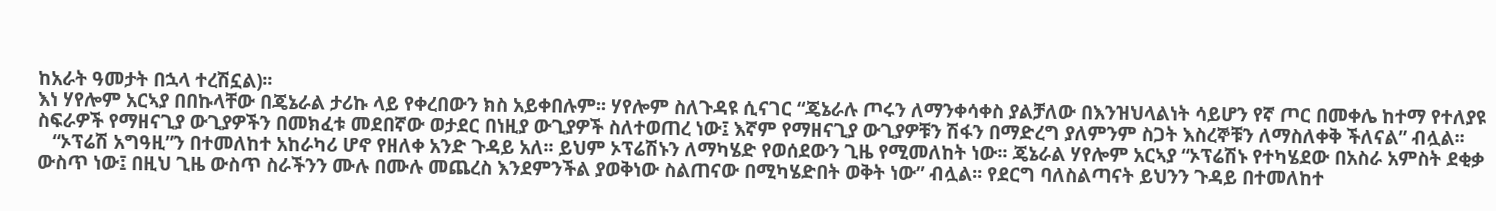ከአራት ዓመታት በኋላ ተረሽኗል)፡፡
እነ ሃየሎም አርኣያ በበኩላቸው በጄኔራል ታሪኩ ላይ የቀረበውን ክስ አይቀበሉም፡፡ ሃየሎም ስለጉዳዩ ሲናገር “ጄኔራሉ ጦሩን ለማንቀሳቀስ ያልቻለው በእንዝህላልነት ሳይሆን የኛ ጦር በመቀሌ ከተማ የተለያዩ ስፍራዎች የማዘናጊያ ውጊያዎችን በመክፈቱ መደበኛው ወታደር በነዚያ ውጊያዎች ስለተወጠረ ነው፤ እኛም የማዘናጊያ ውጊያዎቹን ሽፋን በማድረግ ያለምንም ስጋት እስረኞቹን ለማስለቀቅ ችለናል” ብሏል፡፡
   “ኦፕሬሽ አግዓዚ”ን በተመለከተ አከራካሪ ሆኖ የዘለቀ አንድ ጉዳይ አለ፡፡ ይህም ኦፕሬሽኑን ለማካሄድ የወሰደውን ጊዜ የሚመለከት ነው፡፡ ጄኔራል ሃየሎም አርኣያ “ኦፕሬሽኑ የተካሄደው በአስራ አምስት ደቂቃ ውስጥ ነው፤ በዚህ ጊዜ ውስጥ ስራችንን ሙሉ በሙሉ መጨረስ እንደምንችል ያወቅነው ስልጠናው በሚካሄድበት ወቅት ነው” ብሏል፡፡ የደርግ ባለስልጣናት ይህንን ጉዳይ በተመለከተ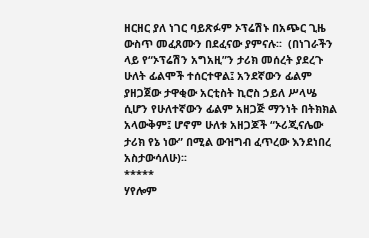ዘርዘር ያለ ነገር ባይጽፉም ኦፕሬሽኑ በአጭር ጊዜ ውስጥ መፈጸሙን በደፈናው ያምናሉ፡፡  (በነገራችን ላይ የ“ኦፕሬሽን አግአዚ”ን ታሪክ መሰረት ያደረጉ ሁለት ፊልሞች ተሰርተዋል፤ አንደኛውን ፊልም ያዘጋጀው ታዋቂው አርቲስት ኪሮስ ኃይለ ሥላሤ ሲሆን የሁለተኛውን ፊልም አዘጋጅ ማንነት በትክክል አላውቅም፤ ሆኖም ሁለቱ አዘጋጆች “ኦሪጂናሌው ታሪክ የኔ ነው” በሚል ውዝግብ ፈጥረው እንደነበረ አስታውሳለሁ)፡፡
*****
ሃየሎም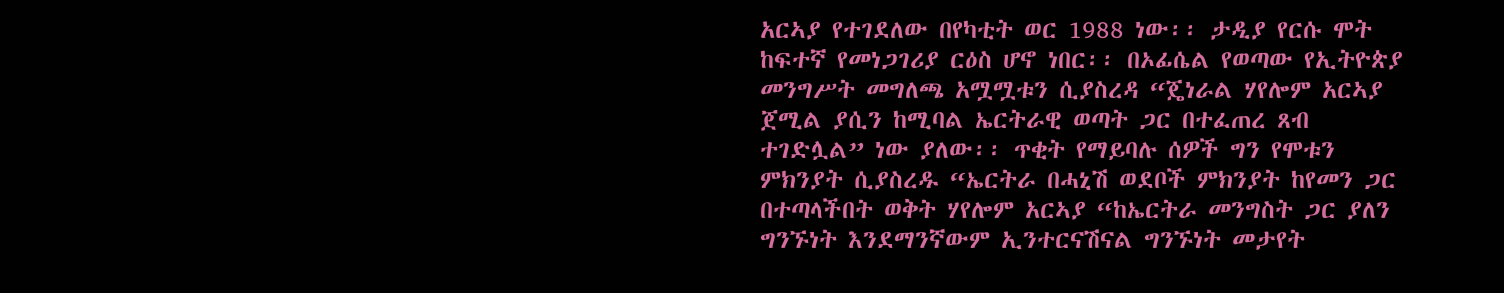አርኣያ የተገደለው በየካቲት ወር 1988 ነው፡፡ ታዲያ የርሱ ሞት ከፍተኛ የመነጋገሪያ ርዕስ ሆኖ ነበር፡፡ በኦፊሴል የወጣው የኢትዮጵያ መንግሥት መግለጫ አሟሟቱን ሲያስረዳ “ጄነራል ሃየሎም አርኣያ ጀሚል ያሲን ከሚባል ኤርትራዊ ወጣት ጋር በተፈጠረ ጸብ ተገድሏል” ነው ያለው፡፡ ጥቂት የማይባሉ ሰዎች ግን የሞቱን ምክንያት ሲያስረዱ “ኤርትራ በሓኒሽ ወደቦች ምክንያት ከየመን ጋር በተጣላችበት ወቅት ሃየሎም አርኣያ “ከኤርትራ መንግስት ጋር ያለን ግንኙነት እንደማንኛውም ኢንተርናሽናል ግንኙነት መታየት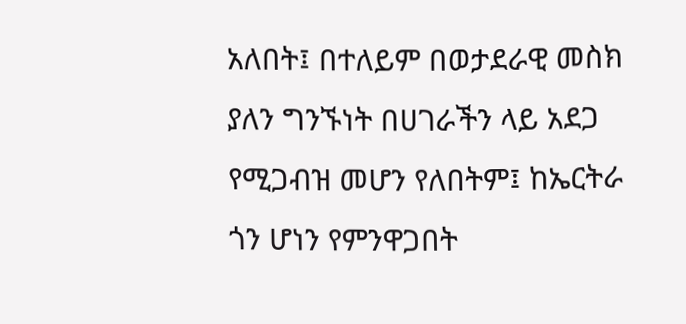አለበት፤ በተለይም በወታደራዊ መስክ ያለን ግንኙነት በሀገራችን ላይ አደጋ የሚጋብዝ መሆን የለበትም፤ ከኤርትራ ጎን ሆነን የምንዋጋበት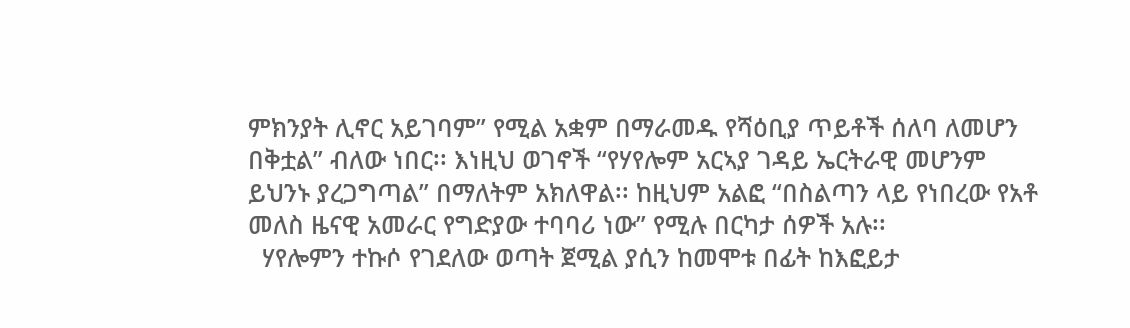ምክንያት ሊኖር አይገባም” የሚል አቋም በማራመዱ የሻዕቢያ ጥይቶች ሰለባ ለመሆን በቅቷል” ብለው ነበር፡፡ እነዚህ ወገኖች “የሃየሎም አርኣያ ገዳይ ኤርትራዊ መሆንም ይህንኑ ያረጋግጣል” በማለትም አክለዋል፡፡ ከዚህም አልፎ “በስልጣን ላይ የነበረው የአቶ መለስ ዜናዊ አመራር የግድያው ተባባሪ ነው” የሚሉ በርካታ ሰዎች አሉ፡፡
  ሃየሎምን ተኩሶ የገደለው ወጣት ጀሚል ያሲን ከመሞቱ በፊት ከእፎይታ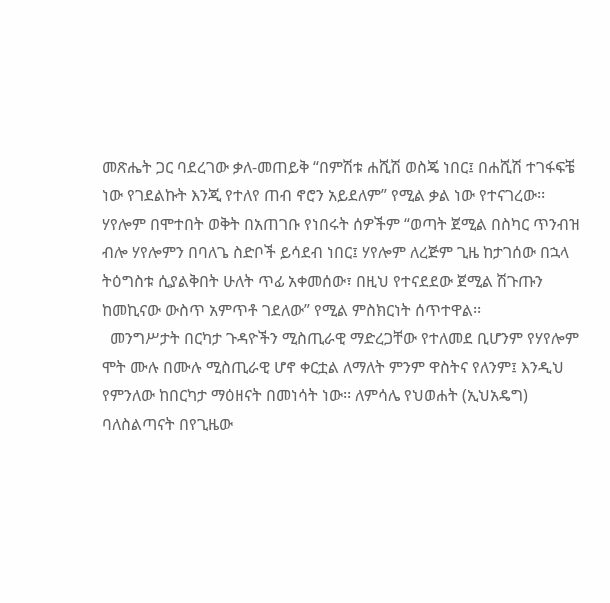መጽሔት ጋር ባደረገው ቃለ-መጠይቅ “በምሽቱ ሐሺሽ ወስጄ ነበር፤ በሐሺሽ ተገፋፍቼ ነው የገደልኩት እንጂ የተለየ ጠብ ኖሮን አይደለም” የሚል ቃል ነው የተናገረው፡፡ ሃየሎም በሞተበት ወቅት በአጠገቡ የነበሩት ሰዎችም “ወጣት ጀሚል በስካር ጥንብዝ ብሎ ሃየሎምን በባለጌ ስድቦች ይሳደብ ነበር፤ ሃየሎም ለረጅም ጊዜ ከታገሰው በኋላ ትዕግስቱ ሲያልቅበት ሁለት ጥፊ አቀመሰው፣ በዚህ የተናደደው ጀሚል ሽጉጡን ከመኪናው ውስጥ አምጥቶ ገደለው” የሚል ምስክርነት ሰጥተዋል፡፡
  መንግሥታት በርካታ ጉዳዮችን ሚስጢራዊ ማድረጋቸው የተለመደ ቢሆንም የሃየሎም ሞት ሙሉ በሙሉ ሚስጢራዊ ሆኖ ቀርቷል ለማለት ምንም ዋስትና የለንም፤ እንዲህ የምንለው ከበርካታ ማዕዘናት በመነሳት ነው፡፡ ለምሳሌ የህወሐት (ኢህአዴግ) ባለስልጣናት በየጊዜው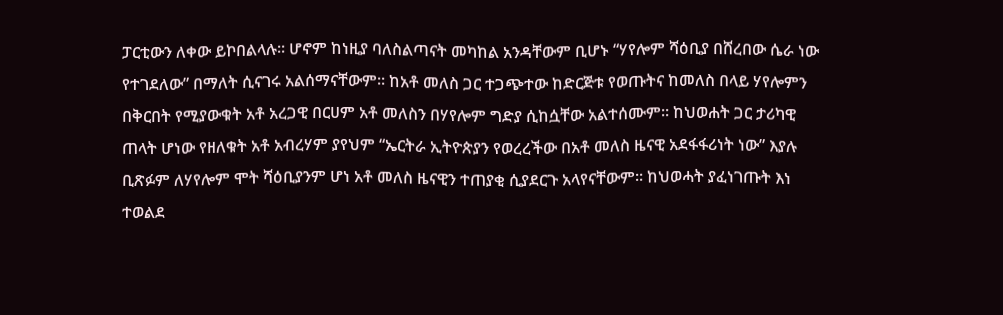ፓርቲውን ለቀው ይኮበልላሉ፡፡ ሆኖም ከነዚያ ባለስልጣናት መካከል አንዳቸውም ቢሆኑ “ሃየሎም ሻዕቢያ በሸረበው ሴራ ነው የተገደለው” በማለት ሲናገሩ አልሰማናቸውም፡፡ ከአቶ መለስ ጋር ተጋጭተው ከድርጅቱ የወጡትና ከመለስ በላይ ሃየሎምን በቅርበት የሚያውቁት አቶ አረጋዊ በርሀም አቶ መለስን በሃየሎም ግድያ ሲከሷቸው አልተሰሙም፡፡ ከህወሐት ጋር ታሪካዊ ጠላት ሆነው የዘለቁት አቶ አብረሃም ያየህም “ኤርትራ ኢትዮጵያን የወረረችው በአቶ መለስ ዜናዊ አደፋፋሪነት ነው” እያሉ ቢጽፉም ለሃየሎም ሞት ሻዕቢያንም ሆነ አቶ መለስ ዜናዊን ተጠያቂ ሲያደርጉ አላየናቸውም፡፡ ከህወሓት ያፈነገጡት እነ ተወልደ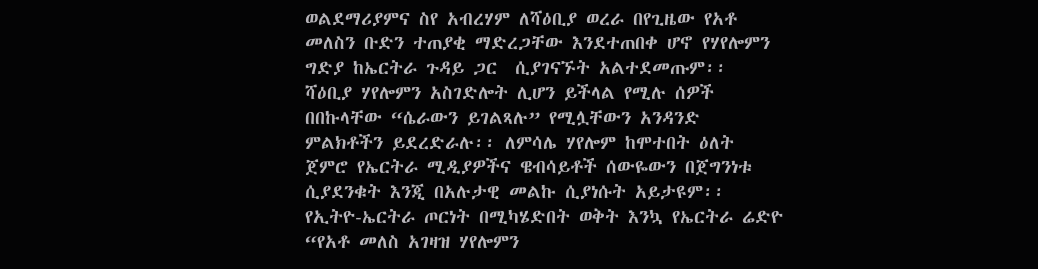ወልደማሪያምና ስየ አብረሃም ለሻዕቢያ ወረራ በየጊዜው የአቶ መለስን ቡድን ተጠያቂ ማድረጋቸው እንደተጠበቀ ሆኖ የሃየሎምን ግድያ ከኤርትራ ጉዳይ ጋር  ሲያገናኙት አልተደመጡም፡፡
ሻዕቢያ ሃየሎምን አስገድሎት ሊሆን ይችላል የሚሉ ሰዎች በበኩላቸው “ሴራውን ይገልጻሉ” የሚሏቸውን አንዳንድ ምልክቶችን ይደረድራሉ፡፡ ለምሳሌ ሃየሎም ከሞተበት ዕለት ጀምሮ የኤርትራ ሚዲያዎችና ዌብሳይቶች ሰውዬውን በጀግንነቱ ሲያደንቁት እንጂ በአሉታዊ መልኩ ሲያነሱት አይታዩም፡፡ የኢትዮ-ኤርትራ ጦርነት በሚካሄድበት ወቅት እንኳ የኤርትራ ሬድዮ “የአቶ መለስ አገዛዝ ሃየሎምን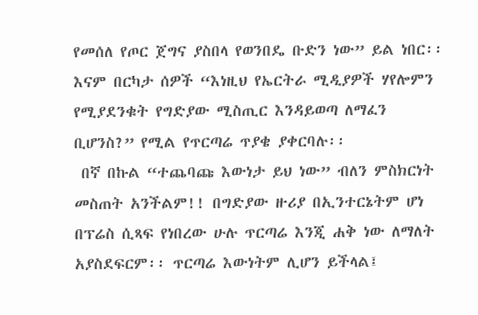የመሰለ የጦር ጀግና ያስበላ የወንበዴ ቡድን ነው” ይል ነበር፡፡ እናም በርካታ ሰዎች “እነዚህ የኤርትራ ሚዲያዎች ሃየሎምን የሚያደንቁት የግድያው ሚስጢር እንዳይወጣ ለማፈን ቢሆንስ?” የሚል የጥርጣሬ ጥያቄ ያቀርባሉ፡፡
 በኛ በኩል “ተጨባጩ እውነታ ይህ ነው” ብለን ምስክርነት መስጠት አንችልም!! በግድያው ዙሪያ በኢንተርኔትም ሆነ በፕሬስ ሲጻፍ የነበረው ሁሉ ጥርጣሬ እንጂ ሐቅ ነው ለማለት አያስደፍርም፡፡ ጥርጣሬ እውነትም ሊሆን ይችላል፤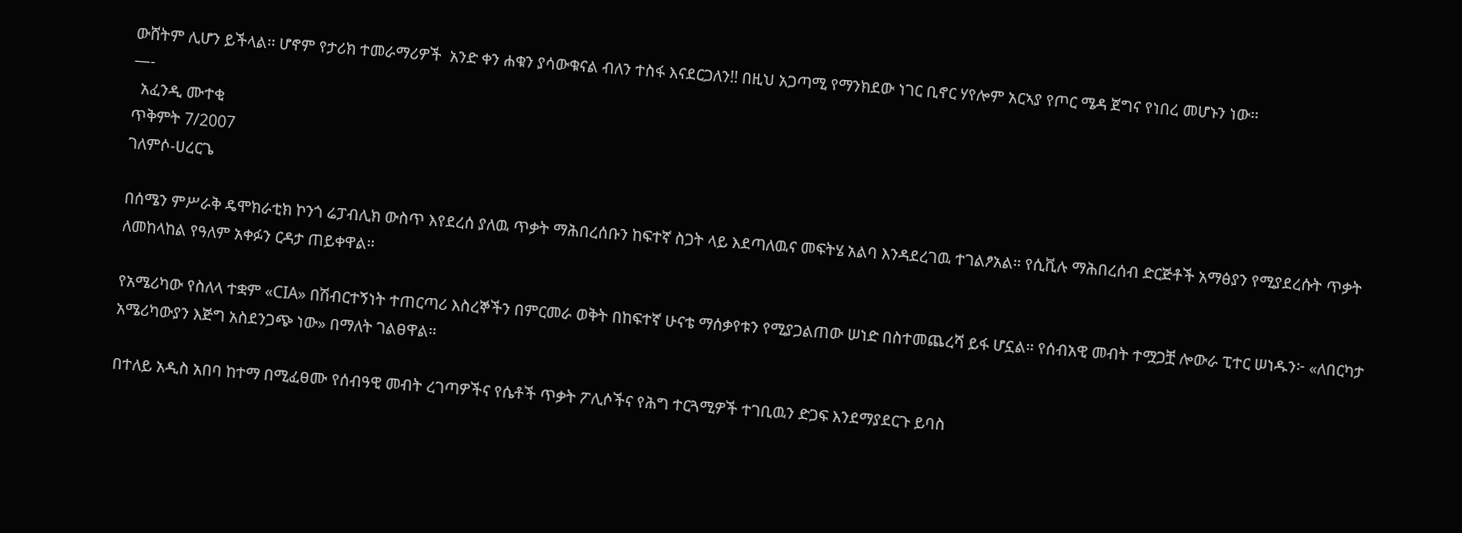ውሸትም ሊሆን ይችላል፡፡ ሆኖም የታሪክ ተመራማሪዎች  አንድ ቀን ሐቁን ያሳውቁናል ብለን ተስፋ እናደርጋለን!! በዚህ አጋጣሚ የማንክደው ነገር ቢኖር ሃየሎም አርኣያ የጦር ሜዳ ጀግና የነበረ መሆኑን ነው፡፡
—-
  አፈንዲ ሙተቂ
ጥቅምት 7/2007
ገለምሶ-ሀረርጌ

በሰሜን ምሥራቅ ዴሞክራቲክ ኮንጎ ሬፓብሊክ ውስጥ እየደረሰ ያለዉ ጥቃት ማሕበረሰቡን ከፍተኛ ስጋት ላይ እደጣለዉና መፍትሄ አልባ እንዳደረገዉ ተገልፆአል። የሲቪሉ ማሕበረሰብ ድርጅቶች አማፅያን የሚያደረሱት ጥቃት ለመከላከል የዓለም አቀፉን ርዳታ ጠይቀዋል።

የአሜሪካው የስለላ ተቋም «CIA» በሽብርተኝነት ተጠርጣሪ እስረኞችን በምርመራ ወቅት በከፍተኛ ሁናቴ ማሰቃየቱን የሚያጋልጠው ሠነድ በስተመጨረሻ ይፋ ሆኗል። የሰብአዊ መብት ተሟጋቿ ሎውራ ፒተር ሠነዱን፦ «ለበርካታ አሜሪካውያን እጅግ አስደንጋጭ ነው» በማለት ገልፀዋል።

በተለይ አዲስ አበባ ከተማ በሚፈፀሙ የሰብዓዊ መብት ረገጣዎችና የሴቶች ጥቃት ፖሊሶችና የሕግ ተርጓሚዎች ተገቢዉን ድጋፍ እንደማያደርጉ ይባስ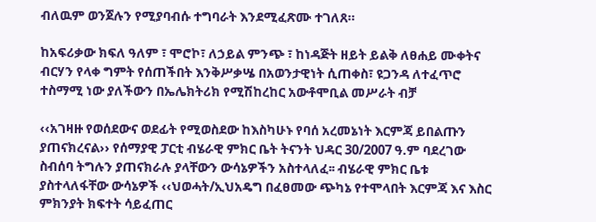ብለዉም ወንጀሉን የሚያባብሱ ተግባራት እንደሚፈጽሙ ተገለጸ።

ከአፍሪቃው ክፍለ ዓለም ፣ ሞሮኮ፣ ለኃይል ምንጭ ፣ ከነዳጅት ዘይት ይልቅ ለፀሐይ ሙቀትና ብርሃን የላቀ ግምት የሰጠችበት እንቅሥቃሤ በአወንታዊነት ሲጠቀስ፣ ዩጋንዳ ለተፈጥሮ ተስማሚ ነው ያለችውን በኤሌክትሪክ የሚሽከረከር አውቶሞቢል መሥራት ብቻ

‹‹አገዛዙ የወሰደውና ወደፊት የሚወስደው ከእስካሁኑ የባሰ አረመኔነት እርምጃ ይበልጡን ያጠናክረናል›› የሰማያዊ ፓርቲ ብሄራዊ ምክር ቤት ትናንት ህዳር 30/2007 ዓ.ም ባደረገው ስብሰባ ትግሉን ያጠናክራሉ ያላቸውን ውሳኔዎችን አስተላለፈ፡፡ ብሄራዊ ምክር ቤቱ ያስተላለፋቸው ውሳኔዎች ‹‹ህወሓት/ኢህአዴግ በፈፀመው ጭካኔ የተሞላበት እርምጃ እና እስር ምክንያት ክፍተት ሳይፈጠር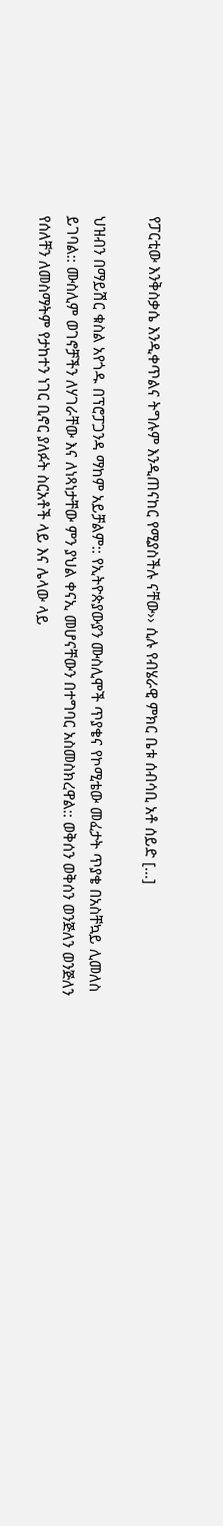የፓርቲው እንቅስቃሴ እንዲቀጥልና ትግሉም እንዲጠናከር የሚያስችሉ ናቸው›› ሲሉ የብሄራዊ ምክር ቤቱ ሰብሳቢ አቶ ሰይድ […]

ህዝብን በማይሽር ቁስል አየጎዱ በፕሮፓጋንዳ ማከም አይቻልም:: የኢትዮጵያውያን ሙስሊሞች ጥያቄና የኮሚቴው መፈታት ጥያቄ በአስቸኳይ ሊመለስ ይገባል:: ሙስሊም ወገኖቻችን ለሃገራቸው እና ለነጻነታቸው ምን ያህል ቀናኢ መሆናቸውን በተግባር አስመስክረዋል:: ወቅሰን ወቅሰን ወንጅለን ወንጅለን የሰለቸን ለመስማትም የታከተን ነገር ቢኖር ያለፉት ስርአቶች ላይ እና ሌላው ላይ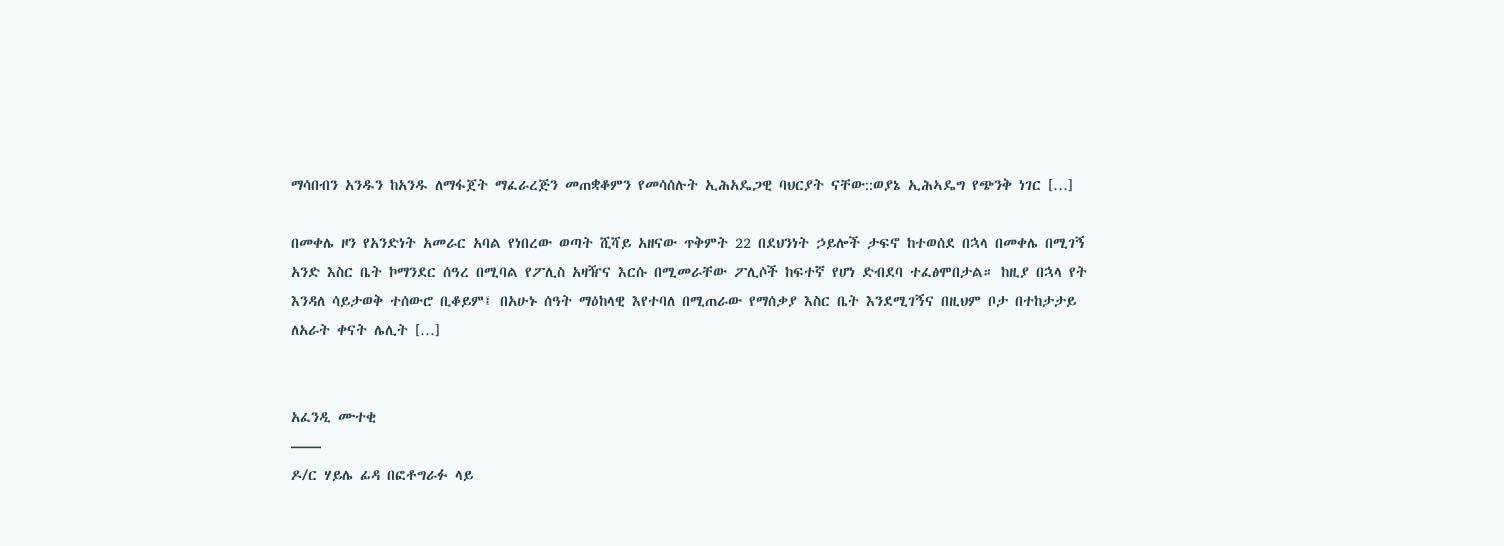ማሳበብን አንዱን ከአንዱ ለማፋጀት ማፈራረጅን መጠቋቆምን የመሳሰሉት ኢሕአዴጋዊ ባህርያት ናቸው::ወያኔ ኢሕኣዴግ የጭንቅ ነገር […]

በመቀሌ ዞን የአንድነት አመራር አባል የነበረው ወጣት ሺሻይ አዘናው ጥቅምት 22 በደህንነት ኃይሎች ታፍኖ ከተወሰደ በኋላ በመቀሌ በሚገኝ አንድ እስር ቤት ኮማንደር ሰዓረ በሚባል የፖሊስ አዛዥና እርሱ በሚመራቸው ፖሊሶች ከፍተኛ የሆነ ድብደባ ተፈፅሞበታል። ከዚያ በኋላ የት እንዳለ ሳይታወቅ ተሰውሮ ቢቆይም፤ በአሁኑ ሰዓት ማዕከላዊ እየተባለ በሚጠራው የማሰቃያ እስር ቤት እንደሚገኝና በዚህም ቦታ በተከታታይ ለአራት ቀናት ሌሊት […]


አፈንዲ ሙተቂ
——
ዶ/ር ሃይሌ ፊዳ በፎቶግራፉ ላይ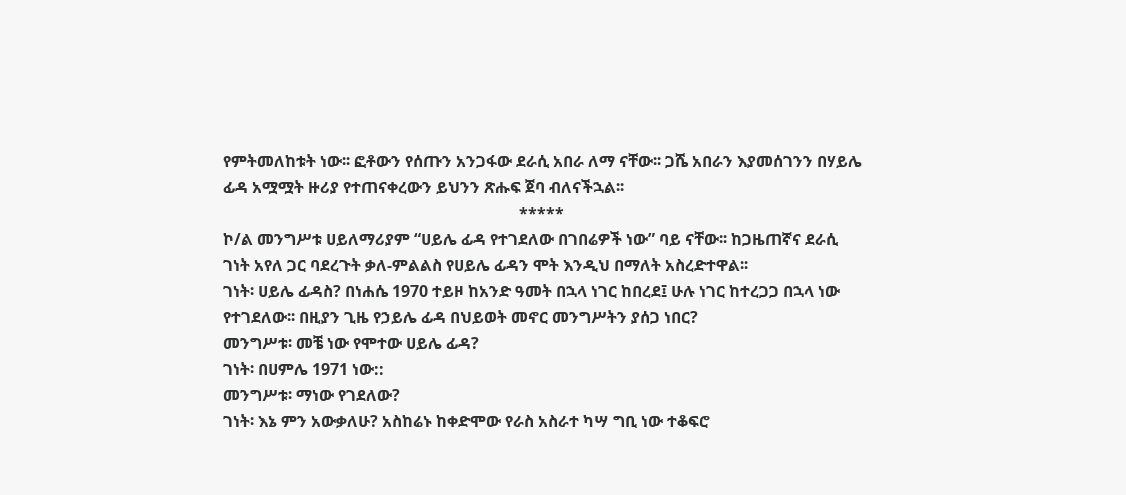የምትመለከቱት ነው፡፡ ፎቶውን የሰጡን አንጋፋው ደራሲ አበራ ለማ ናቸው፡፡ ጋሼ አበራን እያመሰገንን በሃይሌ ፊዳ አሟሟት ዙሪያ የተጠናቀረውን ይህንን ጽሑፍ ጀባ ብለናችኋል፡፡
                                                                          *****
ኮ/ል መንግሥቱ ሀይለማሪያም “ሀይሌ ፊዳ የተገደለው በገበሬዎች ነው” ባይ ናቸው፡፡ ከጋዜጠኛና ደራሲ ገነት አየለ ጋር ባደረጉት ቃለ-ምልልስ የሀይሌ ፊዳን ሞት እንዲህ በማለት አስረድተዋል፡፡
ገነት፡ ሀይሌ ፊዳስ? በነሐሴ 1970 ተይዞ ከአንድ ዓመት በኋላ ነገር ከበረደ፤ ሁሉ ነገር ከተረጋጋ በኋላ ነው የተገደለው፡፡ በዚያን ጊዜ የኃይሌ ፊዳ በህይወት መኖር መንግሥትን ያሰጋ ነበር?
መንግሥቱ፡ መቼ ነው የሞተው ሀይሌ ፊዳ?
ገነት፡ በሀምሌ 1971 ነው::
መንግሥቱ፡ ማነው የገደለው?
ገነት፡ እኔ ምን አውቃለሁ? አስከሬኑ ከቀድሞው የራስ አስራተ ካሣ ግቢ ነው ተቆፍሮ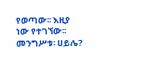የወጣው፡፡ እዚያ ነው የተገኘው፡፡
መንግሥቱ፡ ሀይሌ?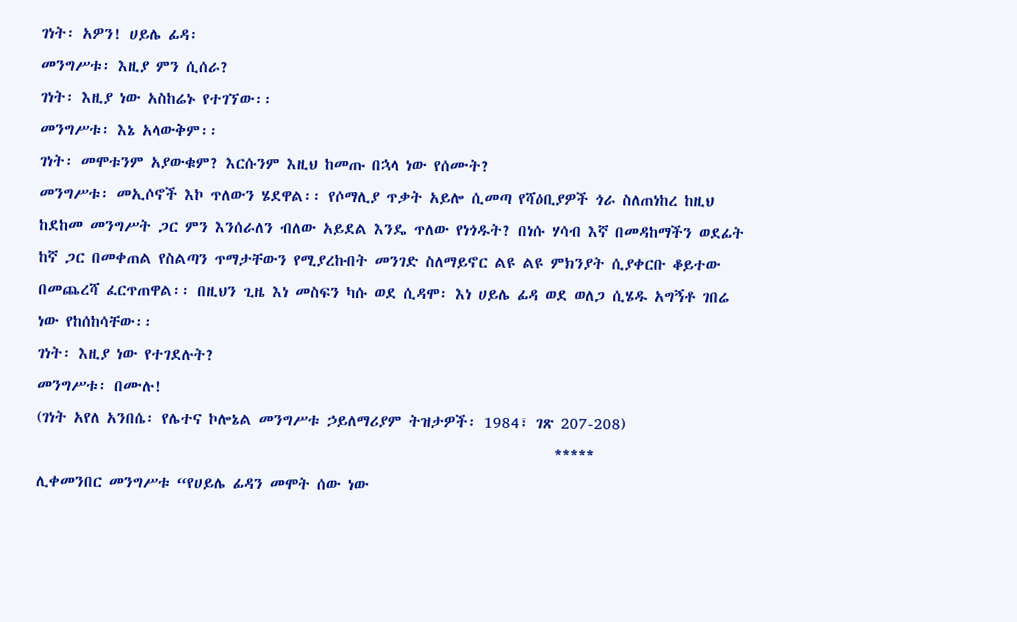ገነት፡ አዎን! ሀይሌ ፊዳ፡
መንግሥቱ፡ እዚያ ምን ሲሰራ?
ገነት፡ እዚያ ነው አስከሬኑ የተገኘው፡፡
መንግሥቱ፡ እኔ አላውቅም፡፡
ገነት፡ መሞቱንም አያውቁም? እርሱንም እዚህ ከመጡ በኋላ ነው የሰሙት?
መንግሥቱ፡ መኢሶኖች እኮ ጥለውን ሄደዋል፡፡ የሶማሊያ ጥቃት አይሎ ሲመጣ የሻዕቢያዎች ጎራ ስለጠነከረ ከዚህ ከደከመ መንግሥት ጋር ምን እንሰራለን ብለው አይደል እንዴ ጥለው የነጎዱት? በነሱ ሃሳብ እኛ በመዳከማችን ወደፊት ከኛ ጋር በመቀጠል የስልጣን ጥማታቸውን የሚያረኩበት መንገድ ስለማይኖር ልዩ ልዩ ምክንያት ሲያቀርቡ ቆይተው በመጨረሻ ፈርጥጠዋል፡፡ በዚህን ጊዜ እነ መስፍን ካሱ ወደ ሲዳሞ፡ እነ ሀይሌ ፊዳ ወደ ወለጋ ሲሄዱ አግኝቶ ገበሬ ነው የከሰከሳቸው፡፡
ገነት፡ እዚያ ነው የተገደሉት?
መንግሥቱ፡ በሙሉ!
(ገነት አየለ አንበሴ፡ የሌተና ኮሎኔል መንግሥቱ ኃይለማሪያም ትዝታዎች፡ 1984፣ ገጽ 207-208)
                                                                          *****
ሊቀመንበር መንግሥቱ “የሀይሌ ፊዳን መሞት ሰው ነው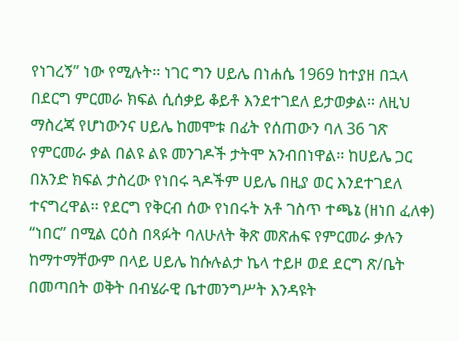የነገረኝ” ነው የሚሉት፡፡ ነገር ግን ሀይሌ በነሐሴ 1969 ከተያዘ በኋላ በደርግ ምርመራ ክፍል ሲሰቃይ ቆይቶ እንደተገደለ ይታወቃል፡፡ ለዚህ ማስረጃ የሆነውንና ሀይሌ ከመሞቱ በፊት የሰጠውን ባለ 36 ገጽ የምርመራ ቃል በልዩ ልዩ መንገዶች ታትሞ አንብበነዋል፡፡ ከሀይሌ ጋር በአንድ ክፍል ታስረው የነበሩ ጓዶችም ሀይሌ በዚያ ወር እንደተገደለ ተናግረዋል፡፡ የደርግ የቅርብ ሰው የነበሩት አቶ ገስጥ ተጫኔ (ዘነበ ፈለቀ) “ነበር” በሚል ርዕስ በጻፉት ባለሁለት ቅጽ መጽሐፍ የምርመራ ቃሉን ከማተማቸውም በላይ ሀይሌ ከሱሉልታ ኬላ ተይዞ ወደ ደርግ ጽ/ቤት በመጣበት ወቅት በብሄራዊ ቤተመንግሥት እንዳዩት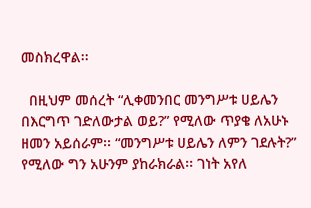መስክረዋል፡፡

  በዚህም መሰረት “ሊቀመንበር መንግሥቱ ሀይሌን በእርግጥ ገድለውታል ወይ?” የሚለው ጥያቄ ለአሁኑ ዘመን አይሰራም፡፡ “መንግሥቱ ሀይሌን ለምን ገደሉት?” የሚለው ግን አሁንም ያከራክራል፡፡ ገነት አየለ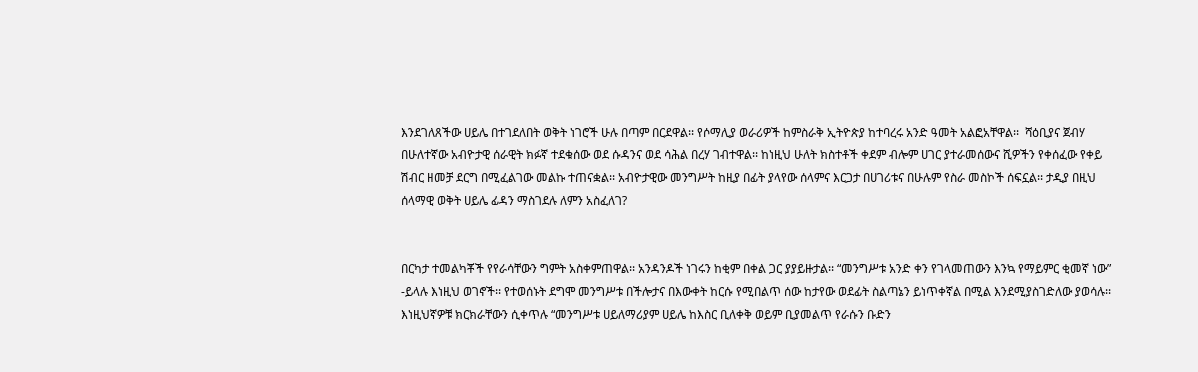እንደገለጸችው ሀይሌ በተገደለበት ወቅት ነገሮች ሁሉ በጣም በርደዋል፡፡ የሶማሊያ ወራሪዎች ከምስራቅ ኢትዮጵያ ከተባረሩ አንድ ዓመት አልፎአቸዋል፡፡  ሻዕቢያና ጀብሃ በሁለተኛው አብዮታዊ ሰራዊት ክፉኛ ተደቁሰው ወደ ሱዳንና ወደ ሳሕል በረሃ ገብተዋል፡፡ ከነዚህ ሁለት ክስተቶች ቀደም ብሎም ሀገር ያተራመሰውና ሺዎችን የቀሰፈው የቀይ ሽብር ዘመቻ ደርግ በሚፈልገው መልኩ ተጠናቋል፡፡ አብዮታዊው መንግሥት ከዚያ በፊት ያላየው ሰላምና እርጋታ በሀገሪቱና በሁሉም የስራ መስኮች ሰፍኗል፡፡ ታዲያ በዚህ ሰላማዊ ወቅት ሀይሌ ፊዳን ማስገደሉ ለምን አስፈለገ?


በርካታ ተመልካቾች የየራሳቸውን ግምት አስቀምጠዋል፡፡ አንዳንዶች ነገሩን ከቂም በቀል ጋር ያያይዙታል፡፡ “መንግሥቱ አንድ ቀን የገላመጠውን እንኳ የማይምር ቂመኛ ነው” -ይላሉ እነዚህ ወገኖች፡፡ የተወሰኑት ደግሞ መንግሥቱ በችሎታና በእውቀት ከርሱ የሚበልጥ ሰው ከታየው ወደፊት ስልጣኔን ይነጥቀኛል በሚል እንደሚያስገድለው ያወሳሉ፡፡ እነዚህኛዎቹ ክርክራቸውን ሲቀጥሉ “መንግሥቱ ሀይለማሪያም ሀይሌ ከእስር ቢለቀቅ ወይም ቢያመልጥ የራሱን ቡድን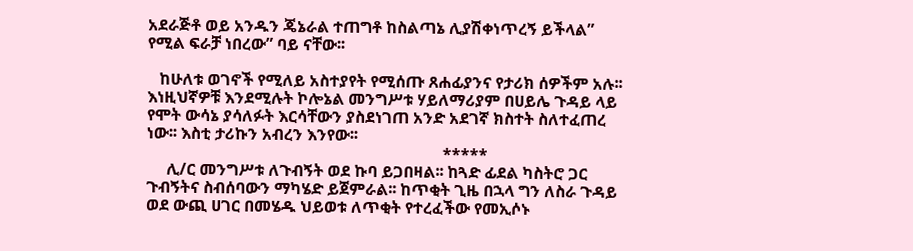አደራጅቶ ወይ አንዱን ጄኔራል ተጠግቶ ከስልጣኔ ሊያሽቀነጥረኝ ይችላል” የሚል ፍራቻ ነበረው” ባይ ናቸው፡፡

   ከሁለቱ ወገኖች የሚለይ አስተያየት የሚሰጡ ጸሐፊያንና የታሪክ ሰዎችም አሉ፡፡ እነዚህኛዎቹ እንደሚሉት ኮሎኔል መንግሥቱ ሃይለማሪያም በሀይሌ ጉዳይ ላይ የሞት ውሳኔ ያሳለፉት እርሳቸውን ያስደነገጠ አንድ አደገኛ ክስተት ስለተፈጠረ ነው፡፡ እስቲ ታሪኩን አብረን እንየው፡፡
                                                                          *****
     ሊ/ር መንግሥቱ ለጉብኝት ወደ ኩባ ይጋበዛል፡፡ ከጓድ ፊደል ካስትሮ ጋር ጉብኝትና ስብሰባውን ማካሄድ ይጀምራል፡፡ ከጥቂት ጊዜ በኋላ ግን ለስራ ጉዳይ ወደ ውጪ ሀገር በመሄዱ ህይወቱ ለጥቂት የተረፈችው የመኢሶኑ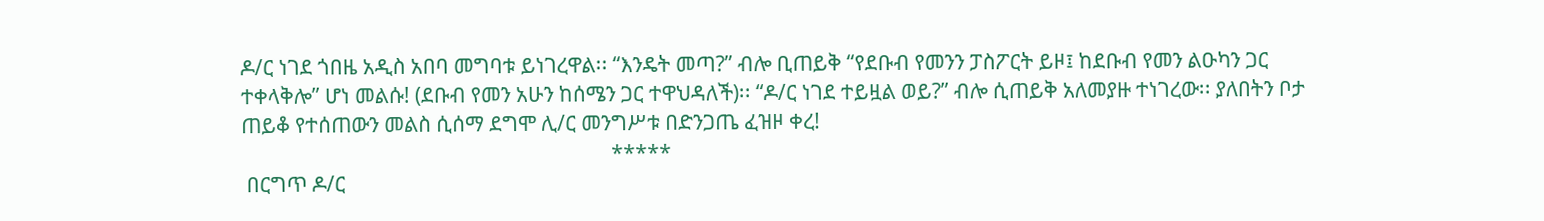ዶ/ር ነገደ ጎበዜ አዲስ አበባ መግባቱ ይነገረዋል፡፡ “እንዴት መጣ?” ብሎ ቢጠይቅ “የደቡብ የመንን ፓስፖርት ይዞ፤ ከደቡብ የመን ልዑካን ጋር ተቀላቅሎ” ሆነ መልሱ! (ደቡብ የመን አሁን ከሰሜን ጋር ተዋህዳለች)፡፡ “ዶ/ር ነገደ ተይዟል ወይ?” ብሎ ሲጠይቅ አለመያዙ ተነገረው፡፡ ያለበትን ቦታ ጠይቆ የተሰጠውን መልስ ሲሰማ ደግሞ ሊ/ር መንግሥቱ በድንጋጤ ፈዝዞ ቀረ!
                                                                          *****
 በርግጥ ዶ/ር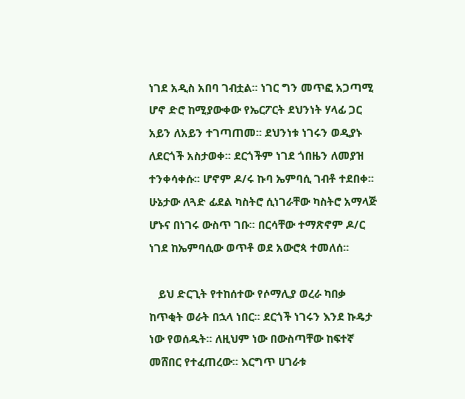ነገደ አዲስ አበባ ገብቷል፡፡ ነገር ግን መጥፎ አጋጣሚ ሆኖ ድሮ ከሚያውቀው የኤርፖርት ደህንነት ሃላፊ ጋር አይን ለአይን ተገጣጠመ፡፡ ደህንነቱ ነገሩን ወዲያኑ ለደርጎች አስታወቀ፡፡ ደርጎችም ነገደ ጎበዜን ለመያዝ ተንቀሳቀሱ፡፡ ሆኖም ዶ/ሩ ኩባ ኤምባሲ ገብቶ ተደበቀ፡፡ ሁኔታው ለጓድ ፊደል ካስትሮ ሲነገራቸው ካስትሮ አማላጅ ሆኑና በነገሩ ውስጥ ገቡ፡፡ በርሳቸው ተማጽኖም ዶ/ር ነገደ ከኤምባሲው ወጥቶ ወደ አውሮጳ ተመለሰ፡፡

   ይህ ድርጊት የተከሰተው የሶማሊያ ወረራ ካበቃ ከጥቂት ወራት በኋላ ነበር፡፡ ደርጎች ነገሩን እንደ ኩዴታ ነው የወሰዱት፡፡ ለዚህም ነው በውስጣቸው ከፍተኛ መሸበር የተፈጠረው፡፡ እርግጥ ሀገራቱ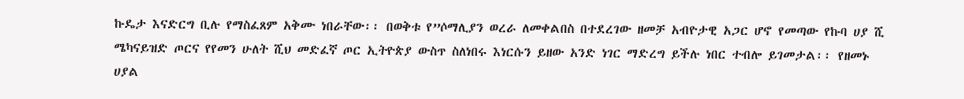ኩዴታ እናድርግ ቢሉ የማስፈጸም አቅሙ ነበራቸው፡፡ በወቅቱ የ”ሶማሊያን ወረራ ለመቀልበስ በተደረገው ዘመቻ አብዮታዊ አጋር ሆኖ የመጣው የኩባ ሀያ ሺ ሜካናይዝድ ጦርና የየመን ሁለት ሺህ መድፈኛ ጦር ኢትዮጵያ ውስጥ ስለነበሩ እነርሱን ይዘው አንድ ነገር ማድረግ ይችሉ ነበር ተብሎ ይገመታል፡፡ የዘመኑ ሀያል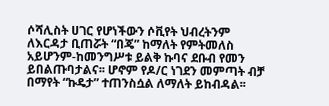ሶሻሊስት ሀገር የሆነችውን ሶቪየት ህብረትንም ለእርዳታ ቢጠሯት “በጄ” ከማለት የምትመለስ አይሆንም-ከመንግሥቱ ይልቅ ኩባና ደቡብ የመን ይበልጡባታልና፡፡ ሆኖም የዶ/ር ነገደን መምጣት ብቻ በማየት “ኩዴታ” ተጠንስሷል ለማለት ይከብዳል፡፡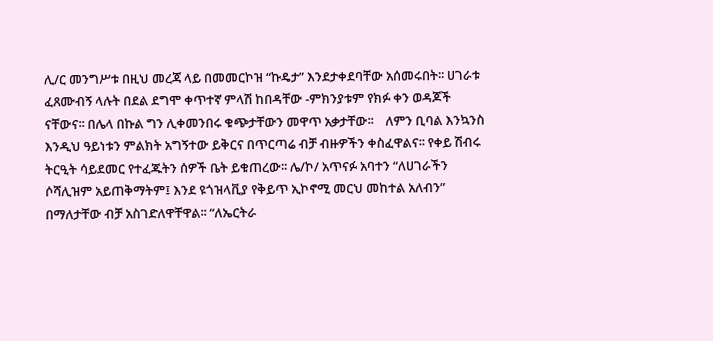ሊ/ር መንግሥቱ በዚህ መረጃ ላይ በመመርኮዝ “ኩዴታ” እንደታቀደባቸው አሰመሩበት፡፡ ሀገራቱ ፈጸሙብኝ ላሉት በደል ደግሞ ቀጥተኛ ምላሽ ከበዳቸው -ምክንያቱም የክፉ ቀን ወዳጆች ናቸውና፡፡ በሌላ በኩል ግን ሊቀመንበሩ ቁጭታቸውን መዋጥ አቃታቸው፡፡    ለምን ቢባል እንኳንስ እንዲህ ዓይነቱን ምልክት አግኝተው ይቅርና በጥርጣሬ ብቻ ብዙዎችን ቀስፈዋልና፡፡ የቀይ ሽብሩ ትርዒት ሳይደመር የተፈጁትን ሰዎች ቤት ይቁጠረው፡፡ ሌ/ኮ/ አጥናፉ አባተን “ለሀገራችን ሶሻሊዝም አይጠቅማትም፤ እንደ ዩጎዝላቪያ የቅይጥ ኢኮኖሚ መርህ መከተል አለብን” በማለታቸው ብቻ አስገድለዋቸዋል፡፡ “ለኤርትራ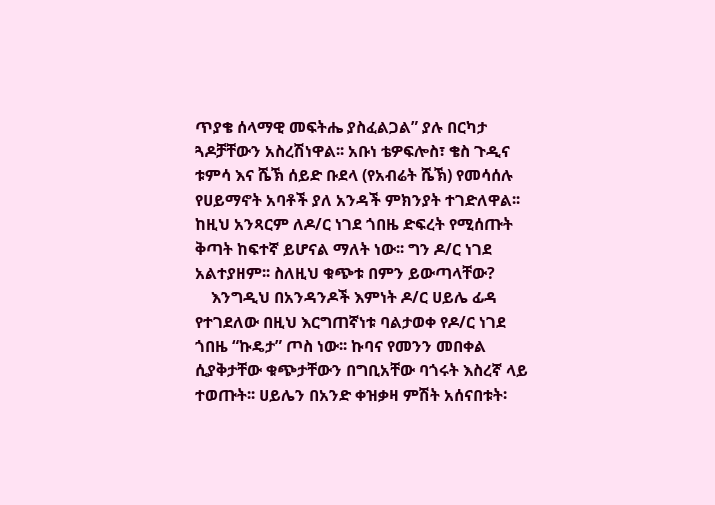ጥያቄ ሰላማዊ መፍትሔ ያስፈልጋል” ያሉ በርካታ ጓዶቻቸውን አስረሽነዋል፡፡ አቡነ ቴዎፍሎስ፣ ቄስ ጉዲና ቱምሳ እና ሼኽ ሰይድ ቡደላ (የአብሬት ሼኽ) የመሳሰሉ የሀይማኖት አባቶች ያለ አንዳች ምክንያት ተገድለዋል፡፡ ከዚህ አንጻርም ለዶ/ር ነገደ ጎበዜ ድፍረት የሚሰጡት ቅጣት ከፍተኛ ይሆናል ማለት ነው፡፡ ግን ዶ/ር ነገደ አልተያዘም፡፡ ስለዚህ ቁጭቱ በምን ይውጣላቸው?
    እንግዲህ በአንዳንዶች እምነት ዶ/ር ሀይሌ ፊዳ የተገደለው በዚህ እርግጠኛነቱ ባልታወቀ የዶ/ር ነገደ ጎበዜ “ኩዴታ” ጦስ ነው፡፡ ኩባና የመንን መበቀል ሲያቅታቸው ቁጭታቸውን በግቢአቸው ባጎሩት እስረኛ ላይ ተወጡት፡፡ ሀይሌን በአንድ ቀዝቃዛ ምሽት አሰናበቱት፡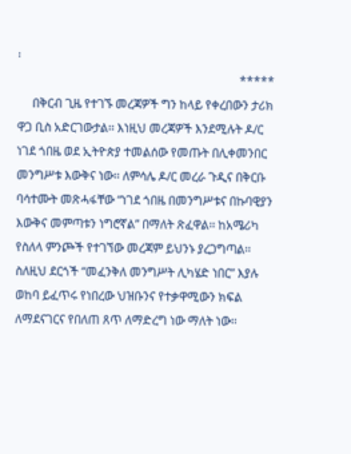፡
                                                                          *****
     በቅርብ ጊዜ የተገኙ መረጃዎች ግን ከላይ የቀረበውን ታሪክ ዋጋ ቢስ አድርገውታል፡፡ እነዚህ መረጃዎች እንደሚሉት ዶ/ር ነገደ ጎበዜ ወደ ኢትዮጵያ ተመልሰው የመጡት በሊቀመንበር መንግሥቱ እውቅና ነው፡፡ ለምሳሌ ዶ/ር መረራ ጉዲና በቅርቡ ባሳተሙት መጽሓፋቸው “ነገደ ጎበዜ በመንግሥቱና በኩባዊያን እውቅና መምጣቱን ነግሮኛል” በማለት ጽፈዋል፡፡ ከአሜሪካ የስለላ ምንጮች የተገኘው መረጃም ይህንኑ ያረጋግጣል፡፡ ስለዚህ ደርጎች “መፈንቅለ መንግሥት ሊካሄድ ነበር” እያሉ ወከባ ይፈጥሩ የነበረው ህዝቡንና የተቃዋሚውን ክፍል ለማደናገርና የበለጠ ጸጥ ለማድረግ ነው ማለት ነው፡፡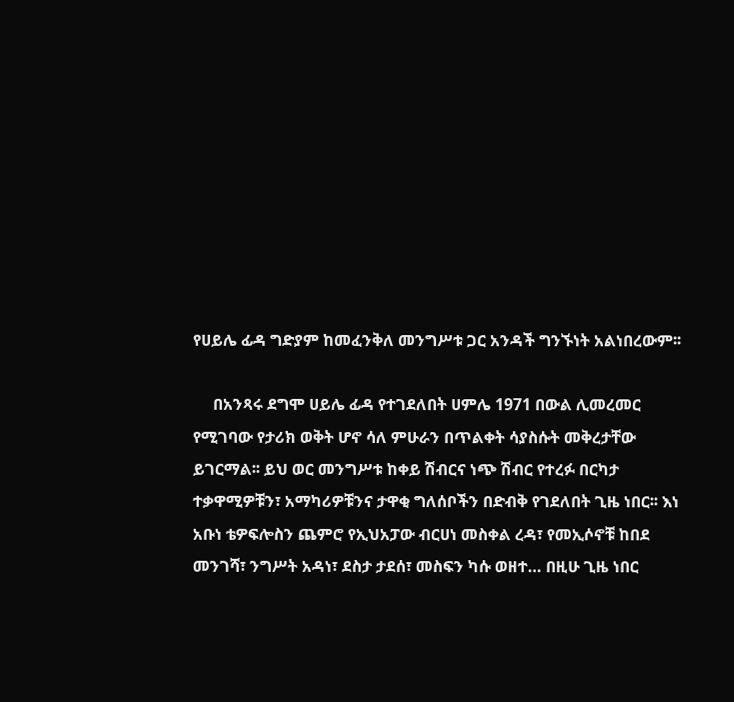የሀይሌ ፊዳ ግድያም ከመፈንቅለ መንግሥቱ ጋር አንዳች ግንኙነት አልነበረውም፡፡

     በአንጻሩ ደግሞ ሀይሌ ፊዳ የተገደለበት ሀምሌ 1971 በውል ሊመረመር የሚገባው የታሪክ ወቅት ሆኖ ሳለ ምሁራን በጥልቀት ሳያስሱት መቅረታቸው ይገርማል፡፡ ይህ ወር መንግሥቱ ከቀይ ሽብርና ነጭ ሽብር የተረፉ በርካታ ተቃዋሚዎቹን፣ አማካሪዎቹንና ታዋቂ ግለሰቦችን በድብቅ የገደለበት ጊዜ ነበር፡፡ እነ አቡነ ቴዎፍሎስን ጨምሮ የኢህአፓው ብርሀነ መስቀል ረዳ፣ የመኢሶኖቹ ከበደ መንገሻ፣ ንግሥት አዳነ፣ ደስታ ታደሰ፣ መስፍን ካሱ ወዘተ… በዚሁ ጊዜ ነበር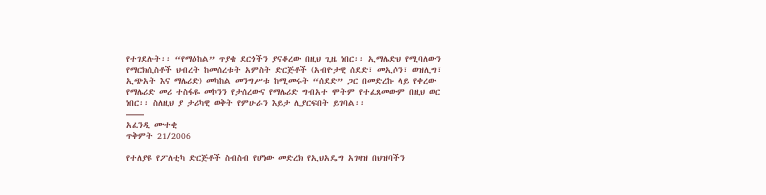የተገደሉት፡፡ “የማዕከል” ጥያቄ ደርጎችን ያናቆረው በዚህ ጊዜ ነበር፡፡ ኢማሌድህ የሚባለውን የማርክሲስቶች ህብረት ከመሰረቱት አምስት ድርጅቶች (አብዮታዊ ሰደድ፣ መኢሶን፣ ወዝሊግ፣ ኢጭአት እና ማሌሪድ) መካከል መንግሥቱ ከሚመሩት “ሰደድ” ጋር በመድረኩ ላይ የቀረው የማሌሪድ መሪ ተስፋዬ መኮንን የታሰረውና የማሌሪድ ግብአተ ሞትም የተፈጸመውም በዚህ ወር ነበር፡፡ ስለዚህ ያ ታሪካዊ ወቅት የምሁራን እይታ ሊያርፍበት ይገባል፡፡
——
አፈንዲ ሙተቂ
ጥቅምት 21/2006

የተለያዩ የፖለቲካ ድርጅቶች ስብስብ የሆነው መድረክ የኢህአዴግ አገዛዝ በህዝባችን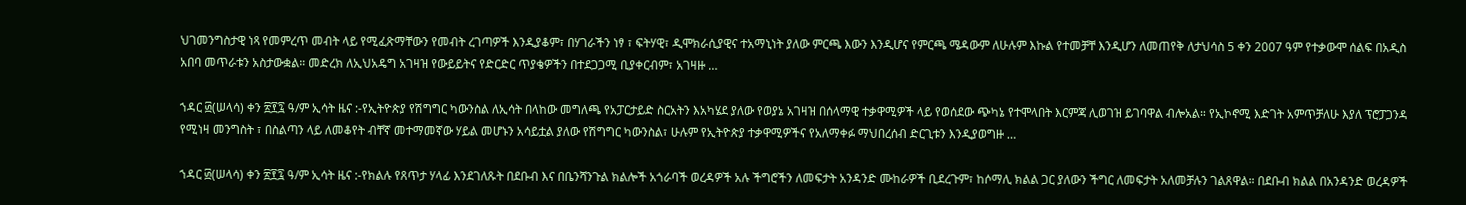ህገመንግስታዊ ነጻ የመምረጥ መብት ላይ የሚፈጽማቸውን የመብት ረገጣዎች እንዲያቆም፣ በሃገራችን ነፃ ፣ ፍትሃዊ፣ ዲሞክራሲያዊና ተአማኒነት ያለው ምርጫ እውን እንዲሆና የምርጫ ሜዳውም ለሁሉም እኩል የተመቻቸ እንዲሆን ለመጠየቅ ለታህሳስ 5 ቀን 2007 ዓም የተቃውሞ ሰልፍ በአዲስ አበባ መጥራቱን አስታውቋል። መድረክ ለኢህአዴግ አገዛዝ የውይይትና የድርድር ጥያቄዎችን በተደጋጋሚ ቢያቀርብም፣ አገዛዙ …

ኀዳር ፴(ሠላሳ) ቀን ፳፻፯ ዓ/ም ኢሳት ዜና :-የኢትዮጵያ የሽግግር ካውንስል ለኢሳት በላከው መግለጫ የአፓርታይድ ስርአትን እአካሄደ ያለው የወያኔ አገዛዝ በሰላማዊ ተቃዋሚዎች ላይ የወሰደው ጭካኔ የተሞላበት እርምጃ ሊወገዝ ይገባዋል ብሎአል። የኢኮኖሚ እድገት አምጥቻለሁ እያለ ፕሮፓጋንዳ የሚነዛ መንግስት ፣ በስልጣን ላይ ለመቆየት ብቸኛ መተማመኛው ሃይል መሆኑን አሳይቷል ያለው የሽግግር ካውንስል፣ ሁሉም የኢትዮጵያ ተቃዋሚዎችና የአለማቀፉ ማህበረሰብ ድርጊቱን እንዲያወግዙ …

ኀዳር ፴(ሠላሳ) ቀን ፳፻፯ ዓ/ም ኢሳት ዜና :-የክልሉ የጸጥታ ሃላፊ እንደገለጹት በደቡብ እና በቤንሻንጉል ክልሎች አጎራባች ወረዳዎች አሉ ችግሮችን ለመፍታት አንዳንድ ሙከራዎች ቢደረጉም፣ ከሶማሊ ክልል ጋር ያለውን ችግር ለመፍታት አለመቻሉን ገልጸዋል። በደቡብ ክልል በአንዳንድ ወረዳዎች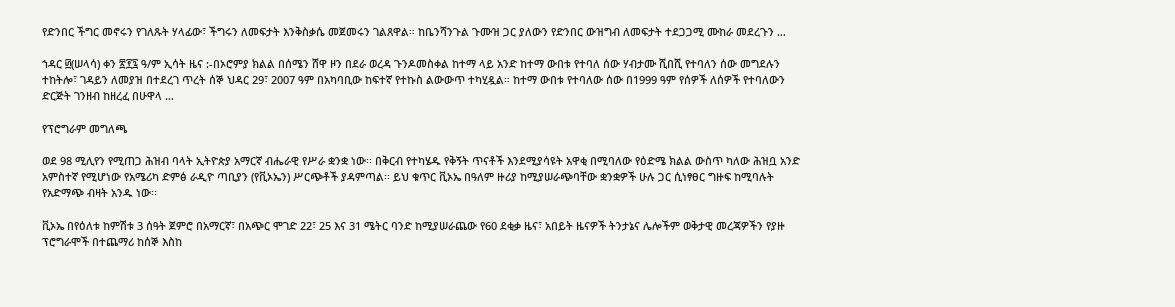የድንበር ችግር መኖሩን የገለጹት ሃላፊው፣ ችግሩን ለመፍታት እንቅስቃሴ መጀመሩን ገልጸዋል። ከቤንሻንጉል ጉሙዝ ጋር ያለውን የድንበር ውዝግብ ለመፍታት ተደጋጋሚ ሙከራ መደረጉን …

ኀዳር ፴(ሠላሳ) ቀን ፳፻፯ ዓ/ም ኢሳት ዜና :-በኦሮምያ ክልል በሰሜን ሸዋ ዞን በደራ ወረዳ ጉንዶመስቀል ከተማ ላይ አንድ ከተማ ውበቱ የተባለ ሰው ሃብታሙ ሺበሺ የተባለን ሰው መግደሉን ተከትሎ፣ ገዳይን ለመያዝ በተደረገ ጥረት ሰኞ ህዳር 29፣ 2007 ዓም በአካባቢው ከፍተኛ የተኩስ ልውውጥ ተካሂዷል። ከተማ ውበቱ የተባለው ሰው በ1999 ዓም የሰዎች ለሰዎች የተባለውን ድርጅት ገንዘብ ከዘረፈ በሁዋላ …

የፕሮግራም መግለጫ

ወደ 98 ሚሊየን የሚጠጋ ሕዝብ ባላት ኢትዮጵያ አማርኛ ብሔራዊ የሥራ ቋንቋ ነው፡፡ በቅርብ የተካሄዱ የቅኝት ጥናቶች እንደሚያሳዩት አዋቂ በሚባለው የዕድሜ ክልል ውስጥ ካለው ሕዝቧ አንድ አምስተኛ የሚሆነው የአሜሪካ ድምፅ ራዲዮ ጣቢያን (የቪኦኤን) ሥርጭቶች ያዳምጣል፡፡ ይህ ቁጥር ቪኦኤ በዓለም ዙሪያ ከሚያሠራጭባቸው ቋንቋዎች ሁሉ ጋር ሲነፃፀር ግዙፍ ከሚባሉት የአድማጭ ብዛት አንዱ ነው፡፡

ቪኦኤ በየዕለቱ ከምሽቱ 3 ሰዓት ጀምሮ በአማርኛ፣ በአጭር ሞገድ 22፣ 25 እና 31 ሜትር ባንድ ከሚያሠራጨው የ60 ደቂቃ ዜና፣ አበይት ዜናዎች ትንታኔና ሌሎችም ወቅታዊ መረጃዎችን የያዙ ፕሮግራሞች በተጨማሪ ከሰኞ እስከ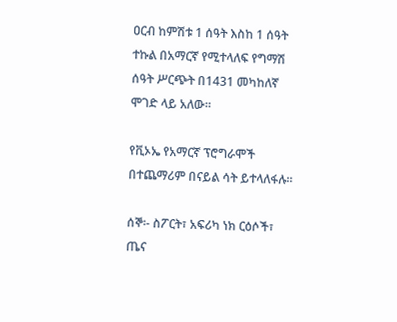ዐርብ ከምሽቱ 1 ሰዓት እስከ 1 ሰዓት ተኩል በአማርኛ የሚተላለፍ የግማሽ ሰዓት ሥርጭት በ1431 መካከለኛ ሞገድ ላይ አለው፡፡

የቪኦኤ የአማርኛ ፕሮግራሞች በተጨማሪም በናይል ሳት ይተላለፋሉ፡፡

ሰኞ፡- ስፖርት፣ አፍሪካ ነክ ርዕሶች፣ ጤና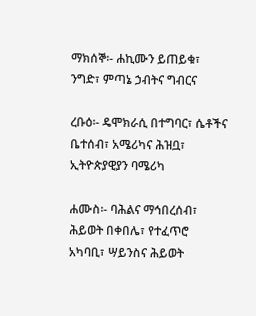ማክሰኞ፡- ሐኪሙን ይጠይቁ፣ ንግድ፣ ምጣኔ ኃብትና ግብርና

ረቡዕ፡- ዴሞክራሲ በተግባር፣ ሴቶችና ቤተሰብ፣ አሜሪካና ሕዝቧ፣ ኢትዮጵያዊያን ባሜሪካ

ሐሙስ፡- ባሕልና ማኅበረሰብ፣ ሕይወት በቀበሌ፣ የተፈጥሮ አካባቢ፣ ሣይንስና ሕይወት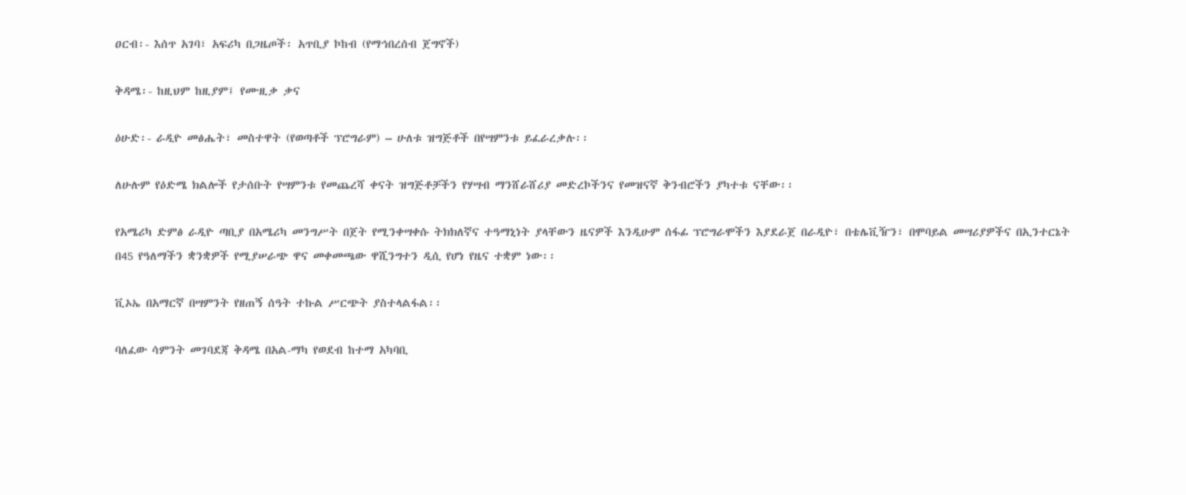ዐርብ፡- እሰጥ አገባ፣ አፍሪካ በጋዜጦች፡ አጥቢያ ኮከብ (የማኅበረሰብ ጀግኖች)

ቅዳሜ፡- ከዚህም ከዚያም፤ የሙዚቃ ቃና

ዕሁድ፡- ራዲዮ መፅሔት፣ መስተዋት (የወጣቶች ፕሮግራም) – ሁለቱ ዝግጅቶች በየሣምንቱ ይፈራረቃሉ፡፡

ለሁሉም የዕድሜ ክልሎች የታሰቡት የሣምንቱ የመጨረሻ ቀናት ዝግጅቶቻችን የሃሣብ ማንሸራሸሪያ መድረኮችንና የመዝናኛ ቅንብሮችን ያካተቱ ናቸው፡፡

የአሜሪካ ድምፅ ራዲዮ ጣቢያ በአሜሪካ መንግሥት በጀት የሚንቀሣቀሱ ትክክለኛና ተዓማኒነት ያላቸውን ዜናዎች እንዲሁም ሰፋፊ ፕሮግራሞችን እያደራጀ በራዲዮ፣ በቴሌቪዥን፣ በሞባይል መሣሪያዎችና በኢንተርኔት በ45 የዓለማችን ቋንቋዎች የሚያሠራጭ ዋና መቀመጫው ዋሺንግተን ዲሲ የሆነ የዜና ተቋም ነው፡፡

ቪኦኤ በአማርኛ በሣምንት የዘጠኝ ሰዓት ተኩል ሥርጭት ያስተላልፋል፡፡

ባለፈው ሳምንት መገባደጃ ቅዳሜ በአል-ማካ የወደብ ከተማ አካባቢ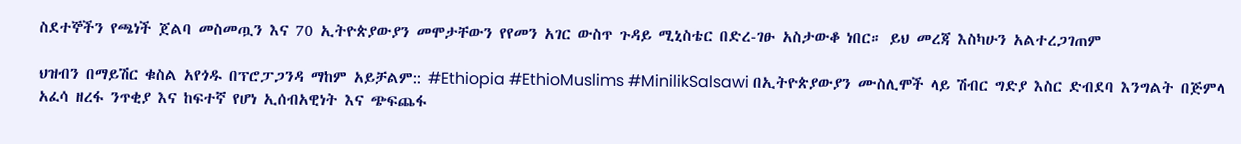ስደተኞችን የጫነች ጀልባ መስመጧን እና 70 ኢትዮጵያውያን መሞታቸውን የየመን አገር ውስጥ ጉዳይ ሚኒስቴር በድረ-ገፁ አስታውቆ ነበር። ይህ መረጃ እስካሁን አልተረጋገጠም

ህዝብን በማይሽር ቁስል አየጎዱ በፕሮፓጋንዳ ማከም አይቻልም:: #Ethiopia #EthioMuslims #MinilikSalsawi በኢትዮጵያውያን ሙስሊሞች ላይ ሽብር ግድያ እስር ድብደባ እንግልት በጅምላ አፈሳ ዘረፋ ንጥቂያ እና ከፍተኛ የሆነ ኢሰብአዊነት እና ጭፍጨፋ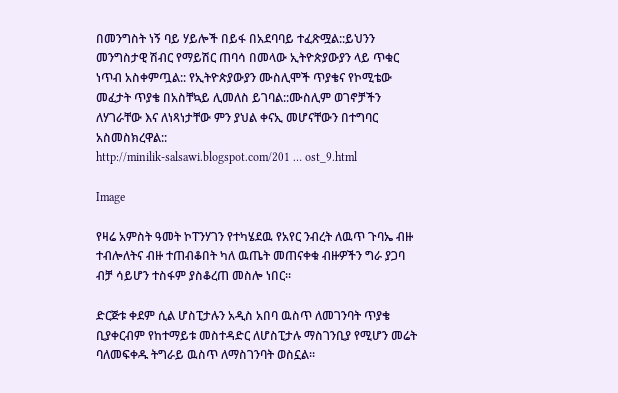በመንግስት ነኝ ባይ ሃይሎች በይፋ በአደባባይ ተፈጽሟል::ይህንን መንግስታዊ ሽብር የማይሽር ጠባሳ በመላው ኢትዮጵያውያን ላይ ጥቁር ነጥብ አስቀምጧል:: የኢትዮጵያውያን ሙስሊሞች ጥያቄና የኮሚቴው መፈታት ጥያቄ በአስቸኳይ ሊመለስ ይገባል::ሙስሊም ወገኖቻችን ለሃገራቸው እና ለነጻነታቸው ምን ያህል ቀናኢ መሆናቸውን በተግባር አስመስክረዋል::
http://minilik-salsawi.blogspot.com/201 … ost_9.html

Image

የዛሬ አምስት ዓመት ኮፐንሃገን የተካሄደዉ የአየር ንብረት ለዉጥ ጉባኤ ብዙ ተብሎለትና ብዙ ተጠብቆበት ካለ ዉጤት መጠናቀቁ ብዙዎችን ግራ ያጋባ ብቻ ሳይሆን ተስፋም ያስቆረጠ መስሎ ነበር።

ድርጅቱ ቀደም ሲል ሆስፒታሉን አዲስ አበባ ዉስጥ ለመገንባት ጥያቄ ቢያቀርብም የከተማይቱ መስተዳድር ለሆስፒታሉ ማስገንቢያ የሚሆን መሬት ባለመፍቀዱ ትግራይ ዉስጥ ለማስገንባት ወስኗል።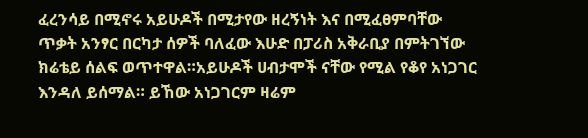ፈረንሳይ በሚኖሩ አይሁዶች በሚታየው ዘረኝነት እና በሚፈፀምባቸው ጥቃት አንፃር በርካታ ሰዎች ባለፈው እሁድ በፓሪስ አቅራቢያ በምትገኘው ክሬቴይ ሰልፍ ወጥተዋል።አይሁዶች ሀብታሞች ናቸው የሚል የቆየ አነጋገር እንዳለ ይሰማል። ይኸው አነጋገርም ዛሬም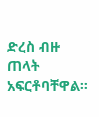ድረስ ብዙ ጠላት አፍርቶባቸዋል።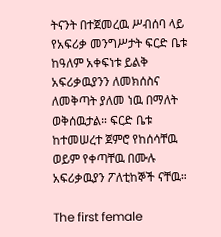ትናንት በተጀመረዉ ሥብሰባ ላይ የአፍሪቃ መንግሥታት ፍርድ ቤቱ ከዓለም አቀፍነቱ ይልቅ አፍሪቃዉያንን ለመክሰስና ለመቅጣት ያለመ ነዉ በማለት ወቅሰዉታል። ፍርድ ቤቱ ከተመሠረተ ጀምሮ የከሰሳቸዉ ወይም የቀጣቸዉ በሙሉ አፍሪቃዉያን ፖለቲከኞች ናቸዉ።

The first female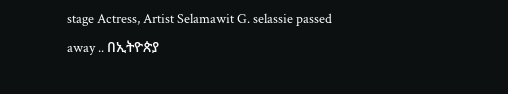stage Actress, Artist Selamawit G. selassie passed away .. በኢትዮጵያ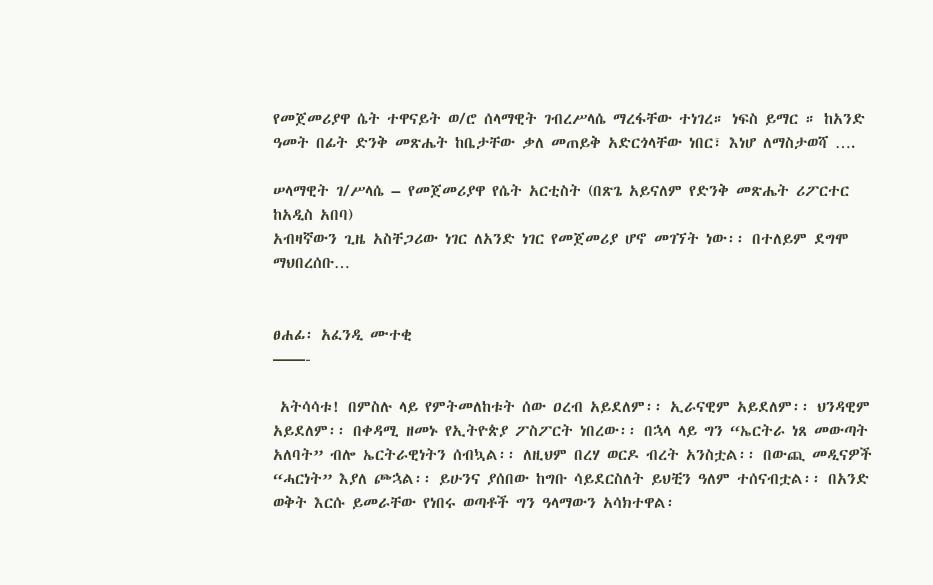የመጀመሪያዋ ሴት ተዋናይት ወ/ሮ ሰላማዊት ገብረሥላሴ ማረፋቸው ተነገረ። ነፍስ ይማር ። ከአንድ ዓመት በፊት ድንቅ መጽሔት ከቤታቸው ቃለ መጠይቅ አድርጎላቸው ነበር፣ እነሆ ለማስታወሻ ….

ሠላማዊት ገ/ሥላሴ – የመጀመሪያዋ የሴት አርቲስት (በጽጌ አይናለም የድንቅ መጽሔት ሪፖርተር ከአዲስ አበባ)
አብዛኛውን ጊዜ አስቸጋሪው ነገር ለአንድ ነገር የመጀመሪያ ሆኖ መገኘት ነው፡፡ በተለይም ደግሞ ማህበረሰቡ…


ፀሐፊ፡ አፈንዲ ሙተቂ
——-

 አትሳሳቱ! በምስሉ ላይ የምትመለከቱት ሰው ዐረብ አይደለም፡፡ ኢራናዊም አይደለም፡፡ ህንዳዊም አይደለም፡፡ በቀዳሚ ዘመኑ የኢትዮጵያ ፖስፖርት ነበረው፡፡ በኋላ ላይ ግን “ኤርትራ ነጸ መውጣት አለባት” ብሎ ኤርትራዊነትን ሰብኳል፡፡ ለዚህም በረሃ ወርዶ ብረት አንስቷል፡፡ በውጪ መዲናዎች “ሓርነት” እያለ ጮኋል፡፡ ይሁንና ያሰበው ከግቡ ሳይደርስለት ይህቺን ዓለም ተሰናብቷል፡፡ በአንድ ወቅት እርሱ ይመራቸው የነበሩ ወጣቶች ግን ዓላማውን አሳክተዋል፡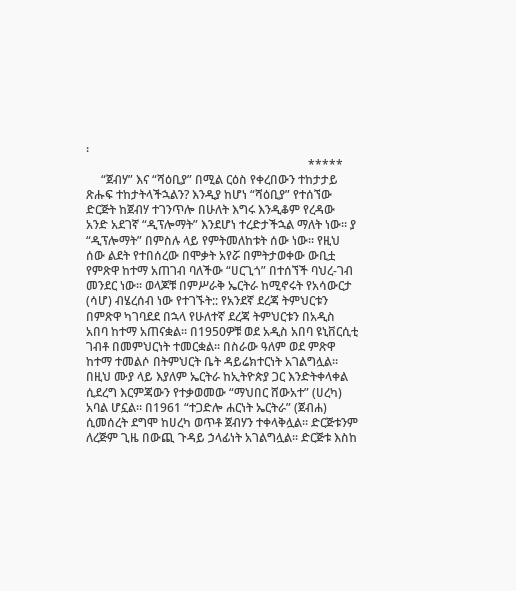፡
                                                                          *****
     “ጀብሃ” እና “ሻዕቢያ” በሚል ርዕስ የቀረበውን ተከታታይ ጽሑፍ ተከታትላችኋልን? እንዲያ ከሆነ “ሻዕቢያ” የተሰኘው ድርጅት ከጀብሃ ተገንጥሎ በሁለት እግሩ እንዲቆም የረዳው አንድ አደገኛ “ዲፕሎማት” እንደሆነ ተረድታችኋል ማለት ነው፡፡ ያ “ዲፕሎማት” በምስሉ ላይ የምትመለከቱት ሰው ነው፡፡ የዚህ ሰው ልደት የተበሰረው በሞቃት አየሯ በምትታወቀው ውቢቷ የምጽዋ ከተማ አጠገብ ባለችው “ሀርጊጎ” በተሰኘች ባህረ-ገብ መንደር ነው፡፡ ወላጆቹ በምሥራቅ ኤርትራ ከሚኖሩት የአሳውርታ (ሳሆ) ብሄረሰብ ነው የተገኙት:: የአንደኛ ደረጃ ትምህርቱን በምጽዋ ካገባደደ በኋላ የሁለተኛ ደረጃ ትምህርቱን በአዲስ አበባ ከተማ አጠናቋል፡፡ በ1950ዎቹ ወደ አዲስ አበባ ዩኒቨርሲቲ ገብቶ በመምህርነት ተመርቋል፡፡ በስራው ዓለም ወደ ምጽዋ ከተማ ተመልሶ በትምህርት ቤት ዳይሬክተርነት አገልግሏል፡፡ በዚህ ሙያ ላይ እያለም ኤርትራ ከኢትዮጵያ ጋር እንድትቀላቀል ሲደረግ እርምጃውን የተቃወመው “ማህበር ሸውአተ” (ሀረካ) አባል ሆኗል፡፡ በ1961 “ተጋድሎ ሐርነት ኤርትራ” (ጀብሐ) ሲመሰረት ደግሞ ከሀረካ ወጥቶ ጀብሃን ተቀላቅሏል፡፡ ድርጅቱንም ለረጅም ጊዜ በውጪ ጉዳይ ኃላፊነት አገልግሏል፡፡ ድርጅቱ እስከ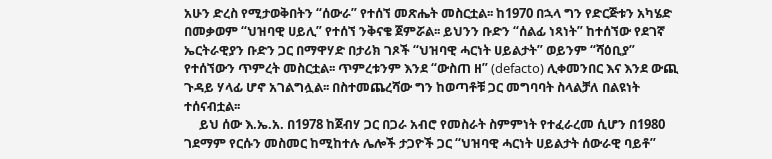አሁን ድረስ የሚታወቅበትን “ሰውራ” የተሰኘ መጽሔት መስርቷል፡፡ ከ1970 በኋላ ግን የድርጅቱን አካሄድ በመቃወም “ህዝባዊ ሀይሊ” የተሰኘ ንቅናቄ ጀምሯል፡፡ ይህንን ቡድን “ሰልፊ ነጻነት” ከተሰኘው የደገኛ ኤርትራዊያን ቡድን ጋር በማዋሃድ በታሪክ ገጾች “ህዝባዊ ሓርነት ሀይልታት” ወይንም “ሻዕቢያ” የተሰኘውን ጥምረት መስርቷል፡፡ ጥምረቱንም እንደ “ውስጠ ዘ” (defacto) ሊቀመንበር እና እንደ ውጪ ጉዳይ ሃላፊ ሆኖ አገልግሏል፡፡ በስተመጨረሻው ግን ከወጣቶቹ ጋር መግባባት ስላልቻለ በልዩነት ተሰናብቷል፡፡
     ይህ ሰው እ.ኤ.አ. በ1978 ከጀብሃ ጋር በጋራ አብሮ የመስራት ስምምነት የተፈራረመ ሲሆን በ1980 ገደማም የርሱን መስመር ከሚከተሉ ሌሎች ታጋዮች ጋር “ህዝባዊ ሓርነት ሀይልታት ሰውራዊ ባይቶ”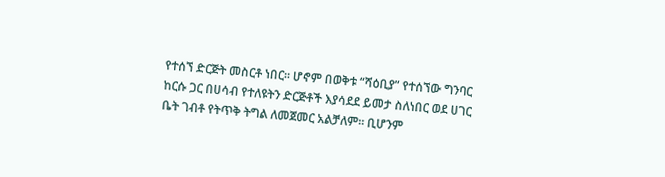የተሰኘ ድርጅት መስርቶ ነበር፡፡ ሆኖም በወቅቱ “ሻዕቢያ” የተሰኘው ግንባር ከርሱ ጋር በሀሳብ የተለዩትን ድርጅቶች እያሳደደ ይመታ ስለነበር ወደ ሀገር ቤት ገብቶ የትጥቅ ትግል ለመጀመር አልቻለም፡፡ ቢሆንም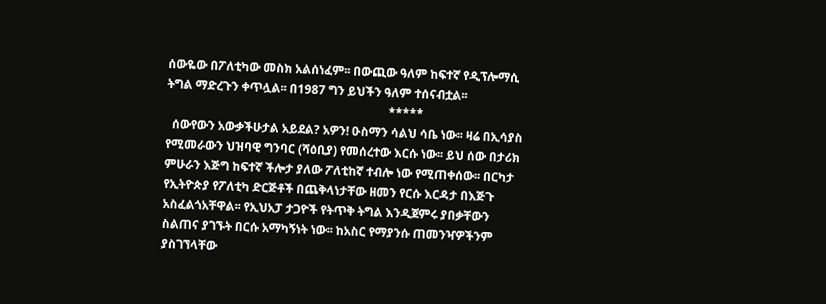ሰውዬው በፖለቲካው መስክ አልሰነፈም፡፡ በውጪው ዓለም ከፍተኛ የዲፕሎማሲ ትግል ማድረጉን ቀጥሏል፡፡ በ1987 ግን ይህችን ዓለም ተሰናብቷል፡፡
                                                                          *****
  ሰውየውን አውቃችሁታል አይደል? አዎን! ዑስማን ሳልህ ሳቤ ነው፡፡ ዛሬ በኢሳያስ የሚመራውን ህዝባዊ ግንባር (ሻዕቢያ) የመሰረተው እርሱ ነው፡፡ ይህ ሰው በታሪክ ምሁራን እጅግ ከፍተኛ ችሎታ ያለው ፖለቲከኛ ተብሎ ነው የሚጠቀሰው፡፡ በርካታ የኢትዮጵያ የፖለቲካ ድርጅቶች በጨቅላነታቸው ዘመን የርሱ እርዳታ በእጅጉ አስፈልጎአቸዋል፡፡ የኢህአፓ ታጋዮች የትጥቅ ትግል እንዲጀምሩ ያበቃቸውን ስልጠና ያገኙት በርሱ አማካኝነት ነው፡፡ ከአስር የማያንሱ ጠመንዣዎችንም ያስገኘላቸው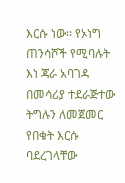እርሱ ነው፡፡ የኦነግ ጠንሳሾች የሚባሉት እነ ጃራ አባገዳ በመሳሪያ ተደራጅተው ትግሉን ለመጀመር የበቁት እርሱ ባደረገላቸው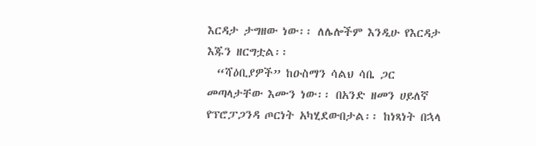እርዳታ ታግዘው ነው፡፡ ለሌሎችም እንዲሁ የእርዳታ እጁን ዘርግቷል፡፡
  “ሻዕቢያዎች” ከዑስማን ሳልህ ሳቤ ጋር መጣላታቸው እሙን ነው፡፡ በአንድ ዘመን ሀይለኛ የፕሮፓጋንዳ ጦርነት አካሂደውበታል፡፡ ከነጻነት በኋላ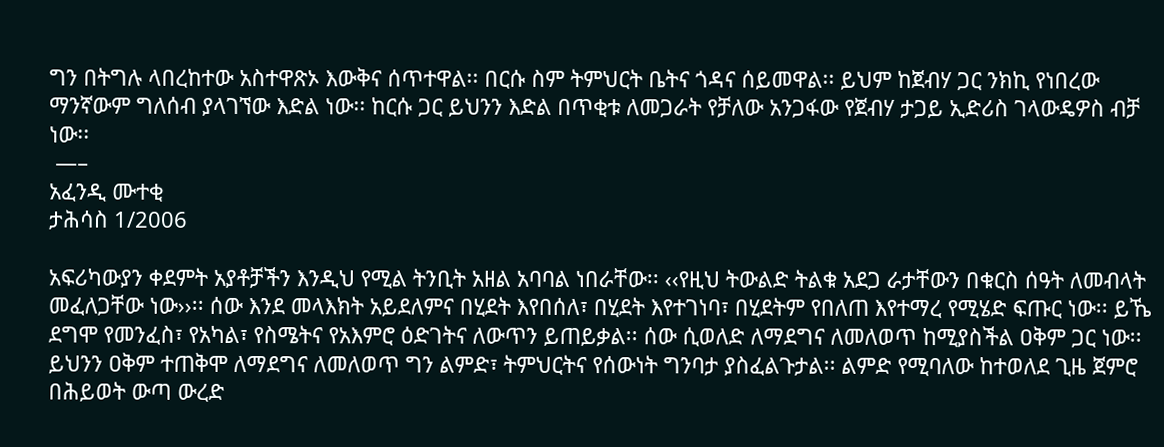ግን በትግሉ ላበረከተው አስተዋጽኦ እውቅና ሰጥተዋል፡፡ በርሱ ስም ትምህርት ቤትና ጎዳና ሰይመዋል፡፡ ይህም ከጀብሃ ጋር ንክኪ የነበረው ማንኛውም ግለሰብ ያላገኘው እድል ነው፡፡ ከርሱ ጋር ይህንን እድል በጥቂቱ ለመጋራት የቻለው አንጋፋው የጀብሃ ታጋይ ኢድሪስ ገላውዴዎስ ብቻ ነው፡፡
 —–
አፈንዲ ሙተቂ
ታሕሳስ 1/2006

አፍሪካውያን ቀደምት አያቶቻችን እንዲህ የሚል ትንቢት አዘል አባባል ነበራቸው፡፡ ‹‹የዚህ ትውልድ ትልቁ አደጋ ራታቸውን በቁርስ ሰዓት ለመብላት መፈለጋቸው ነው››፡፡ ሰው እንደ መላእክት አይደለምና በሂደት እየበሰለ፣ በሂደት እየተገነባ፣ በሂደትም የበለጠ እየተማረ የሚሄድ ፍጡር ነው፡፡ ይኼ ደግሞ የመንፈስ፣ የአካል፣ የስሜትና የአእምሮ ዕድገትና ለውጥን ይጠይቃል፡፡ ሰው ሲወለድ ለማደግና ለመለወጥ ከሚያስችል ዐቅም ጋር ነው፡፡ ይህንን ዐቅም ተጠቅሞ ለማደግና ለመለወጥ ግን ልምድ፣ ትምህርትና የሰውነት ግንባታ ያስፈልጉታል፡፡ ልምድ የሚባለው ከተወለደ ጊዜ ጀምሮ በሕይወት ውጣ ውረድ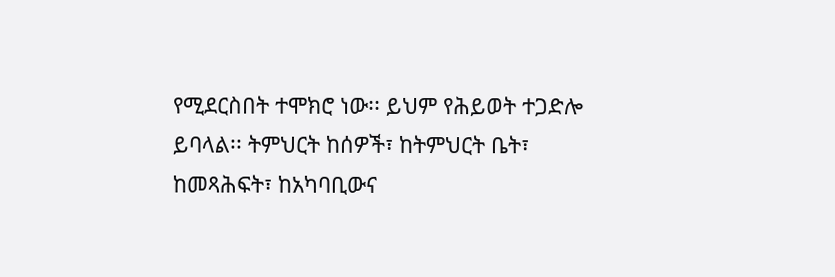የሚደርስበት ተሞክሮ ነው፡፡ ይህም የሕይወት ተጋድሎ ይባላል፡፡ ትምህርት ከሰዎች፣ ከትምህርት ቤት፣ ከመጻሕፍት፣ ከአካባቢውና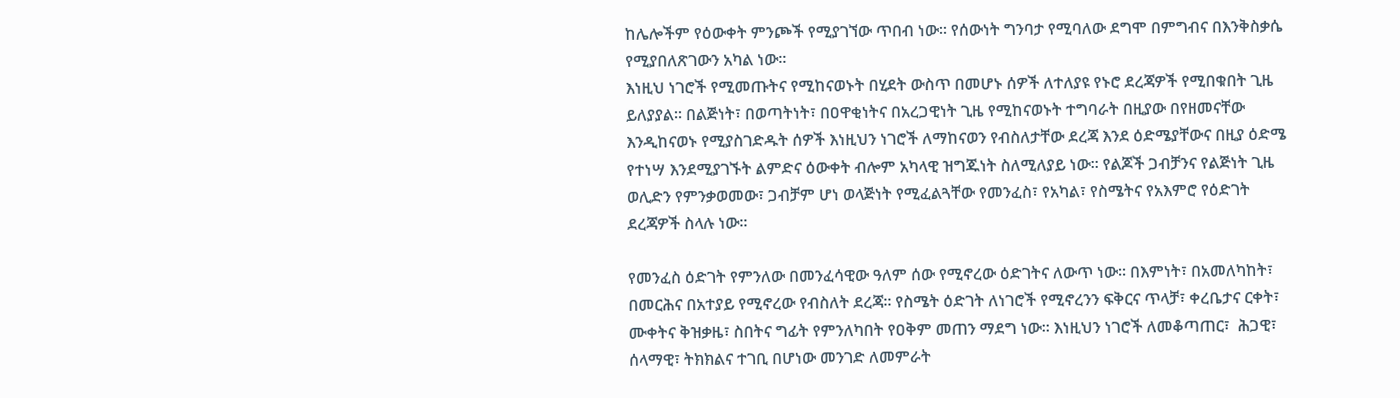ከሌሎችም የዕውቀት ምንጮች የሚያገኘው ጥበብ ነው፡፡ የሰውነት ግንባታ የሚባለው ደግሞ በምግብና በእንቅስቃሴ የሚያበለጽገውን አካል ነው፡፡
እነዚህ ነገሮች የሚመጡትና የሚከናወኑት በሂደት ውስጥ በመሆኑ ሰዎች ለተለያዩ የኑሮ ደረጃዎች የሚበቁበት ጊዜ ይለያያል፡፡ በልጅነት፣ በወጣትነት፣ በዐዋቂነትና በአረጋዊነት ጊዜ የሚከናወኑት ተግባራት በዚያው በየዘመናቸው እንዲከናወኑ የሚያስገድዱት ሰዎች እነዚህን ነገሮች ለማከናወን የብስለታቸው ደረጃ እንደ ዕድሜያቸውና በዚያ ዕድሜ የተነሣ እንደሚያገኙት ልምድና ዕውቀት ብሎም አካላዊ ዝግጁነት ስለሚለያይ ነው፡፡ የልጆች ጋብቻንና የልጅነት ጊዜ ወሊድን የምንቃወመው፣ ጋብቻም ሆነ ወላጅነት የሚፈልጓቸው የመንፈስ፣ የአካል፣ የስሜትና የአእምሮ የዕድገት ደረጃዎች ስላሉ ነው፡፡

የመንፈስ ዕድገት የምንለው በመንፈሳዊው ዓለም ሰው የሚኖረው ዕድገትና ለውጥ ነው፡፡ በእምነት፣ በአመለካከት፣ በመርሕና በአተያይ የሚኖረው የብስለት ደረጃ፡፡ የስሜት ዕድገት ለነገሮች የሚኖረንን ፍቅርና ጥላቻ፣ ቀረቤታና ርቀት፣ ሙቀትና ቅዝቃዜ፣ ስበትና ግፊት የምንለካበት የዐቅም መጠን ማደግ ነው፡፡ እነዚህን ነገሮች ለመቆጣጠር፣  ሕጋዊ፣ ሰላማዊ፣ ትክክልና ተገቢ በሆነው መንገድ ለመምራት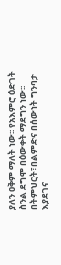ያለን ዐቅም ማለት ነው፡፡ የአእምሮ ዕድገት ስንል ደግሞ በዕውቀት ማደግን ነው፡፡
በትምህርት፣በልምድና በሰውነት ግንባታ እያደገና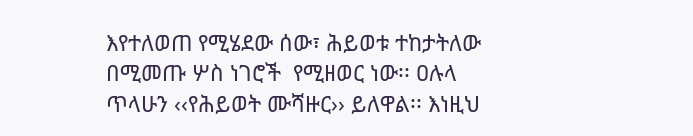እየተለወጠ የሚሄደው ሰው፣ ሕይወቱ ተከታትለው በሚመጡ ሦስ ነገሮች  የሚዘወር ነው፡፡ ዐሉላ ጥላሁን ‹‹የሕይወት ሙሻዙር›› ይለዋል፡፡ እነዚህ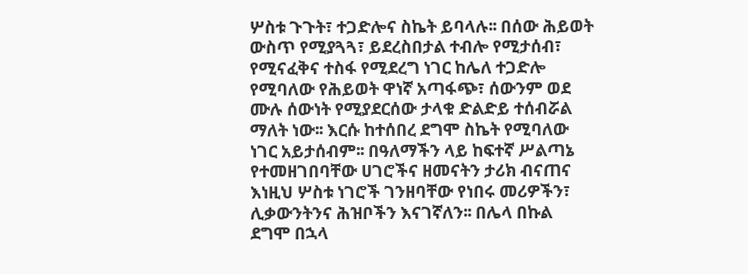ሦስቱ ጉጉት፣ ተጋድሎና ስኬት ይባላሉ፡፡ በሰው ሕይወት ውስጥ የሚያጓጓ፣ ይደረስበታል ተብሎ የሚታሰብ፣ የሚናፈቅና ተስፋ የሚደረግ ነገር ከሌለ ተጋድሎ የሚባለው የሕይወት ዋነኛ አጣፋጭ፣ ሰውንም ወደ ሙሉ ሰውነት የሚያደርሰው ታላቁ ድልድይ ተሰብሯል ማለት ነው፡፡ እርሱ ከተሰበረ ደግሞ ስኬት የሚባለው  ነገር አይታሰብም፡፡ በዓለማችን ላይ ከፍተኛ ሥልጣኔ የተመዘገበባቸው ሀገሮችና ዘመናትን ታሪክ ብናጠና እነዚህ ሦስቱ ነገሮች ገንዘባቸው የነበሩ መሪዎችን፣ ሊቃውንትንና ሕዝቦችን እናገኛለን፡፡ በሌላ በኩል ደግሞ በኋላ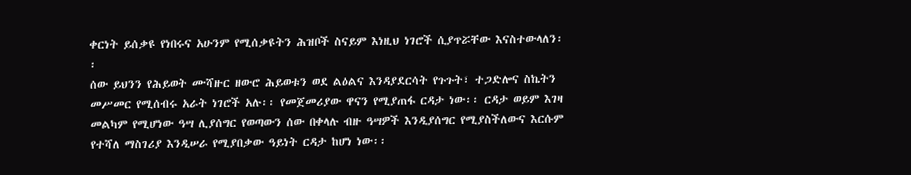ቀርነት ይሰቃዩ የነበሩና አሁንም የሚሰቃዩትን ሕዝቦች ስናይም እነዚህ ነገሮች ሲያጥሯቸው እናስተውላለን፡፡
ሰው ይህንን የሕይወት ሙሻዙር ዘውሮ ሕይወቱን ወደ ልዕልና እንዳያደርሳት የጉጉት፣ ተጋድሎና ስኬትን መሥመር የሚሰብሩ አራት ነገሮች አሉ፡፡ የመጀመሪያው ዋናን የሚያጠፋ ርዳታ ነው፡፡ ርዳታ ወይም እገዛ መልካም የሚሆነው ዓሣ ሊያሰግር የወጣውን ሰው በቀላሉ ብዙ ዓሣዎች እንዲያሰግር የሚያስችለውና እርሱም የተሻለ ማስገሪያ እንዲሠራ የሚያበቃው ዓይነት ርዳታ ከሆነ ነው፡፡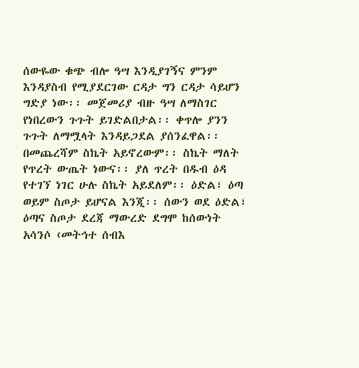ሰውዬው ቁጭ ብሎ ዓሣ እንዲያገኝና ምንም እንዳያስብ የሚያደርገው ርዳታ ግን ርዳታ ሳይሆን ግድያ ነው፡፡ መጀመሪያ ብዙ ዓሣ ለማስገር የነበረውን ጉጉት ይገድልበታል፡፡ ቀጥሎ ያንን ጉጉት ለማሟላት እንዳይጋደል ያሰንፈዋል፡፡ በመጨረሻም ስኬት አይኖረውም፡፡ ስኬት ማለት የጥረት ውጤት ነውና፡፡ ያለ ጥረት በዱብ ዕዳ የተገኘ ነገር ሁሉ ስኬት አይደለም፡፡ ዕድል፣ ዕጣ ወይም ስጦታ ይሆናል እንጂ፡፡ ሰውን ወደ ዕድል፣ ዕጣና ስጦታ ደረጃ ማውረድ ደግሞ ከሰውነት አሳንሶ ‹መትኅተ ሰብእ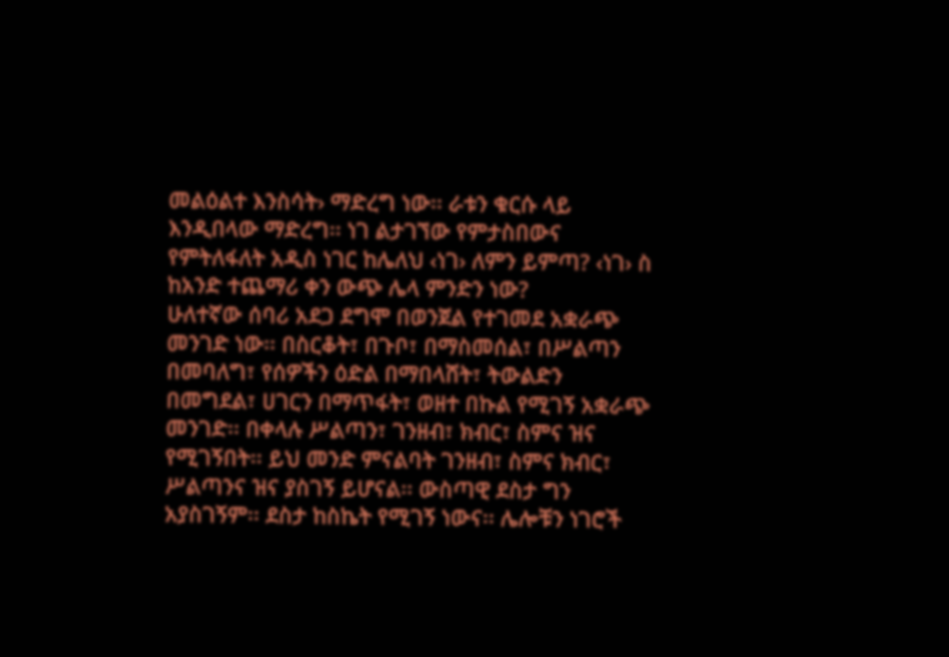መልዕልተ እንስሳት› ማድረግ ነው፡፡ ራቱን ቁርሱ ላይ እንዲበላው ማድረግ፡፡ ነገ ልታገኘው የምታስበውና የምትለፋለት አዲስ ነገር ከሌለህ ‹ነገ› ለምን ይምጣ? ‹ነገ› ስ  ከአንድ ተጨማሪ ቀን ውጭ ሌላ ምንድን ነው?
ሁለተኛው ሰባሪ አደጋ ደግሞ በወንጀል የተገመደ አቋራጭ መንገድ ነው፡፡ በስርቆት፣ በጉቦ፣ በማስመሰል፣ በሥልጣን በመባለግ፣ የሰዎችን ዕድል በማበላሸት፣ ትውልድን በመግደል፣ ሀገርን በማጥፋት፣ ወዘተ በኩል የሚገኝ አቋራጭ መንገድ፡፡ በቀላሉ ሥልጣን፣ ገንዘብ፣ ክብር፣ ስምና ዝና የሚገኝበት፡፡ ይህ መንድ ምናልባት ገንዘብ፣ ስምና ክብር፣ ሥልጣንና ዝና ያስገኝ ይሆናል፡፡ ውስጣዊ ደስታ ግን አያስገኝም፡፡ ደስታ ከስኬት የሚገኝ ነውና፡፡ ሌሎቹን ነገሮች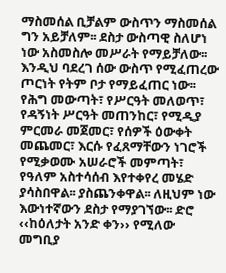ማስመሰል ቢቻልም ውስጥን ማስመሰል ግን አይቻለም፡፡ ደስታ ውስጣዊ ስለሆነ ነው አስመስሎ መሥራት የማይቻለው፡፡
እንዲህ ባደረገ ሰው ውስጥ የሚፈጠረው ጦርነት የትም ቦታ የማይፈጠር ነው፡፡ የሕግ መውጣት፣ የሥርዓት መለወጥ፣ የዳኝነት ሥርዓት መጠንከር፣ የሚዲያ ምርመራ መጀመር፣ የሰዎች ዕውቀት መጨመር፣ እርሱ የፈጸማቸውን ነገሮች የሚቃወሙ አሠራሮች መምጣት፣ የዓለም አስተሳሰብ እየተቀየረ መሄድ ያሳስበዋል፡፡ ያስጨንቀዋል፡፡ ለዚህም ነው እውነተኛውን ደስታ የማያገኘው፡፡ ድሮ ‹‹ከዕለታት አንድ ቀን›› የሚለው መግቢያ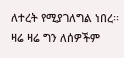ለተረት የሚያገለግል ነበረ፡፡ ዛሬ ዛሬ ግን ለሰዎችም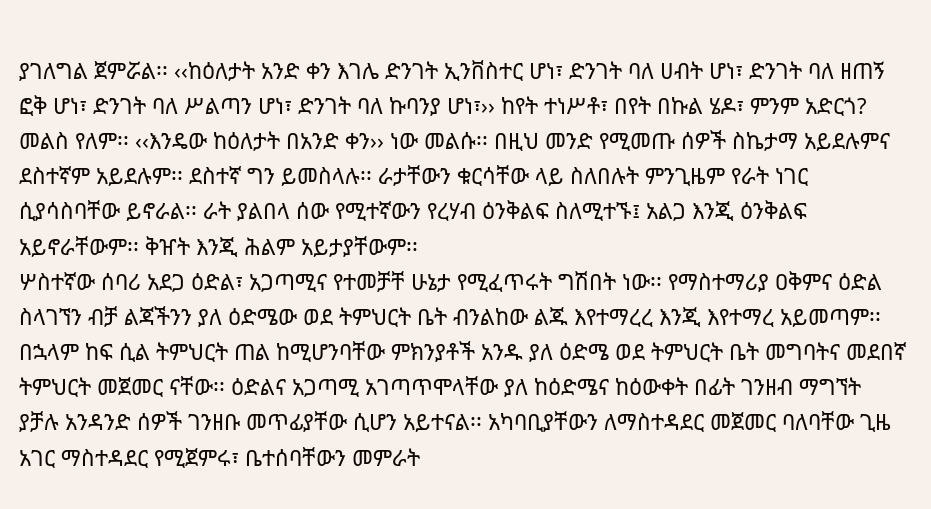ያገለግል ጀምሯል፡፡ ‹‹ከዕለታት አንድ ቀን እገሌ ድንገት ኢንቨስተር ሆነ፣ ድንገት ባለ ሀብት ሆነ፣ ድንገት ባለ ዘጠኝ ፎቅ ሆነ፣ ድንገት ባለ ሥልጣን ሆነ፣ ድንገት ባለ ኩባንያ ሆነ፣›› ከየት ተነሥቶ፣ በየት በኩል ሄዶ፣ ምንም አድርጎ? መልስ የለም፡፡ ‹‹እንዴው ከዕለታት በአንድ ቀን›› ነው መልሱ፡፡ በዚህ መንድ የሚመጡ ሰዎች ስኬታማ አይደሉምና ደስተኛም አይደሉም፡፡ ደስተኛ ግን ይመስላሉ፡፡ ራታቸውን ቁርሳቸው ላይ ስለበሉት ምንጊዜም የራት ነገር ሲያሳስባቸው ይኖራል፡፡ ራት ያልበላ ሰው የሚተኛውን የረሃብ ዕንቅልፍ ስለሚተኙ፤ አልጋ እንጂ ዕንቅልፍ አይኖራቸውም፡፡ ቅዠት እንጂ ሕልም አይታያቸውም፡፡
ሦስተኛው ሰባሪ አደጋ ዕድል፣ አጋጣሚና የተመቻቸ ሁኔታ የሚፈጥሩት ግሽበት ነው፡፡ የማስተማሪያ ዐቅምና ዕድል ስላገኘን ብቻ ልጃችንን ያለ ዕድሜው ወደ ትምህርት ቤት ብንልከው ልጁ እየተማረረ እንጂ እየተማረ አይመጣም፡፡ በኋላም ከፍ ሲል ትምህርት ጠል ከሚሆንባቸው ምክንያቶች አንዱ ያለ ዕድሜ ወደ ትምህርት ቤት መግባትና መደበኛ ትምህርት መጀመር ናቸው፡፡ ዕድልና አጋጣሚ አገጣጥሞላቸው ያለ ከዕድሜና ከዕውቀት በፊት ገንዘብ ማግኘት ያቻሉ አንዳንድ ሰዎች ገንዘቡ መጥፊያቸው ሲሆን አይተናል፡፡ አካባቢያቸውን ለማስተዳደር መጀመር ባለባቸው ጊዜ አገር ማስተዳደር የሚጀምሩ፣ ቤተሰባቸውን መምራት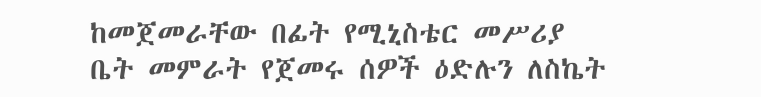ከመጀመራቸው በፊት የሚኒስቴር መሥሪያ ቤት መምራት የጀመሩ ሰዎች ዕድሉን ለስኬት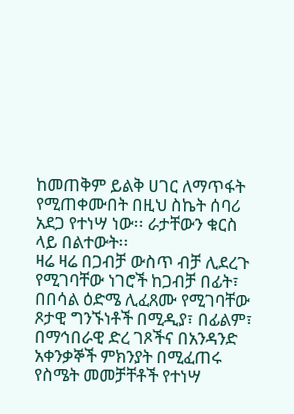ከመጠቅም ይልቅ ሀገር ለማጥፋት የሚጠቀሙበት በዚህ ስኬት ሰባሪ አደጋ የተነሣ ነው፡፡ ራታቸውን ቁርስ ላይ በልተውት፡፡
ዛሬ ዛሬ በጋብቻ ውስጥ ብቻ ሊደረጉ የሚገባቸው ነገሮች ከጋብቻ በፊት፣ በበሳል ዕድሜ ሊፈጸሙ የሚገባቸው ጾታዊ ግንኙነቶች በሚዲያ፣ በፊልም፣ በማኅበራዊ ድረ ገጾችና በአንዳንድ አቀንቃኞች ምክንያት በሚፈጠሩ የስሜት መመቻቸቶች የተነሣ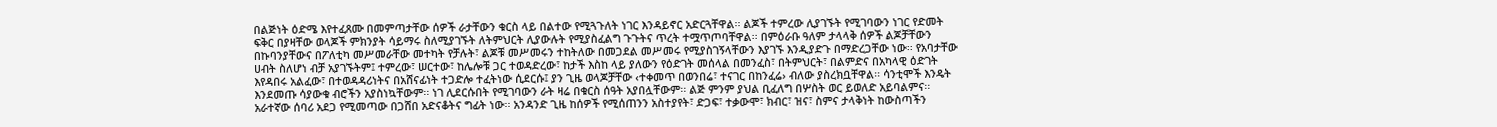በልጅነት ዕድሜ እየተፈጸሙ በመምጣታቸው ሰዎች ራታቸውን ቁርስ ላይ በልተው የሚጓጉለት ነገር እንዳይኖር አድርጓቸዋል፡፡ ልጆች ተምረው ሊያገኙት የሚገባውን ነገር የድመት ፍቅር በያዛቸው ወላጆች ምክንያት ሳይማሩ ስለሚያገኙት ለትምህርት ሊያውሉት የሚያስፈልግ ጉጉትና ጥረት ተሟጥጦባቸዋል፡፡ በምዕራቡ ዓለም ታላላቅ ሰዎች ልጆቻቸውን በኩባንያቸውና በፖለቲካ መሥመራቸው መተካት የቻሉት፣ ልጆቹ መሥመሩን ተከትለው በመጋደል መሥመሩ የሚያስገኝላቸውን እያገኙ እንዲያድጉ በማድረጋቸው ነው፡፡ የአባታቸው ሀብት ስለሆነ ብቻ አያገኙትም፤ ተምረው፣ ሠርተው፣ ከሌሎቹ ጋር ተወዳድረው፣ ከታች እስከ ላይ ያለውን የዕድገት መሰላል በመንፈስ፣ በትምህርት፣ በልምድና በአካላዊ ዕድገት እየዳበሩ አልፈው፣ በተወዳዳሪነትና በአሸናፊነት ተጋድሎ ተፈትነው ሲደርሱ፤ ያን ጊዜ ወላጆቻቸው ‹ተቀመጥ በወንበሬ፣ ተናገር በከንፈሬ› ብለው ያስረክቧቸዋል፡፡ ሳንቲሞች እንዴት እንደመጡ ሳያውቁ ብሮችን አያስነኳቸውም፡፡ ነገ ሊደርሱበት የሚገባውን ራት ዛሬ በቁርስ ሰዓት አያበሏቸውም፡፡ ልጅ ምንም ያህል ቢፈለግ በሦስት ወር ይወለድ አይባልምና፡፡
አራተኛው ሰባሪ አደጋ የሚመጣው በጋሸበ አድናቆትና ግፊት ነው፡፡ አንዳንድ ጊዜ ከሰዎች የሚሰጠንን አስተያየት፣ ድጋፍ፣ ተቃውሞ፣ ክብር፣ ዝና፣ ስምና ታላቅነት ከውስጣችን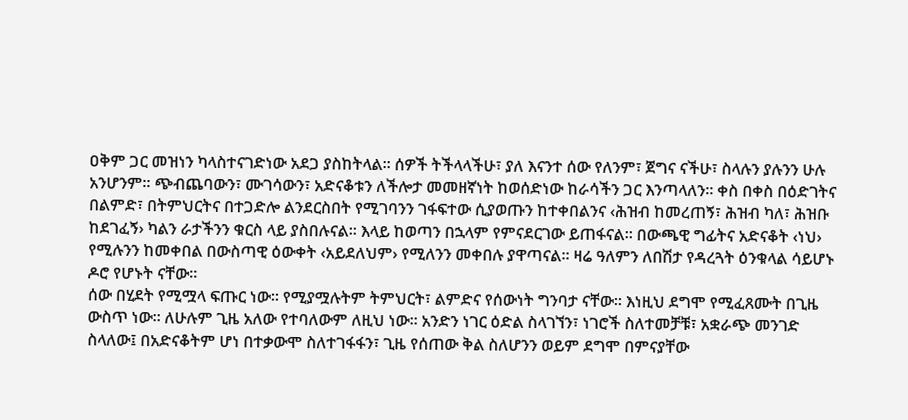ዐቅም ጋር መዝነን ካላስተናገድነው አደጋ ያስከትላል፡፡ ሰዎች ትችላላችሁ፣ ያለ እናንተ ሰው የለንም፣ ጀግና ናችሁ፣ ስላሉን ያሉንን ሁሉ አንሆንም፡፡ ጭብጨባውን፣ ሙገሳውን፣ አድናቆቱን ለችሎታ መመዘኛነት ከወሰድነው ከራሳችን ጋር እንጣላለን፡፡ ቀስ በቀስ በዕድገትና በልምድ፣ በትምህርትና በተጋድሎ ልንደርስበት የሚገባንን ገፋፍተው ሲያወጡን ከተቀበልንና ‹ሕዝብ ከመረጠኝ፣ ሕዝብ ካለ፣ ሕዝቡ ከደገፈኝ› ካልን ራታችንን ቁርስ ላይ ያስበሉናል፡፡ እላይ ከወጣን በኋላም የምናደርገው ይጠፋናል፡፡ በውጫዊ ግፊትና አድናቆት ‹ነህ› የሚሉንን ከመቀበል በውስጣዊ ዕውቀት ‹አይደለህም› የሚለንን መቀበሉ ያዋጣናል፡፡ ዛሬ ዓለምን ለበሽታ የዳረጓት ዕንቁላል ሳይሆኑ ዶሮ የሆኑት ናቸው፡፡
ሰው በሂደት የሚሟላ ፍጡር ነው፡፡ የሚያሟሉትም ትምህርት፣ ልምድና የሰውነት ግንባታ ናቸው፡፡ እነዚህ ደግሞ የሚፈጸሙት በጊዜ ውስጥ ነው፡፡ ለሁሉም ጊዜ አለው የተባለውም ለዚህ ነው፡፡ አንድን ነገር ዕድል ስላገኘን፣ ነገሮች ስለተመቻቹ፣ አቋራጭ መንገድ ስላለው፤ በአድናቆትም ሆነ በተቃውሞ ስለተገፋፋን፣ ጊዜ የሰጠው ቅል ስለሆንን ወይም ደግሞ በምናያቸው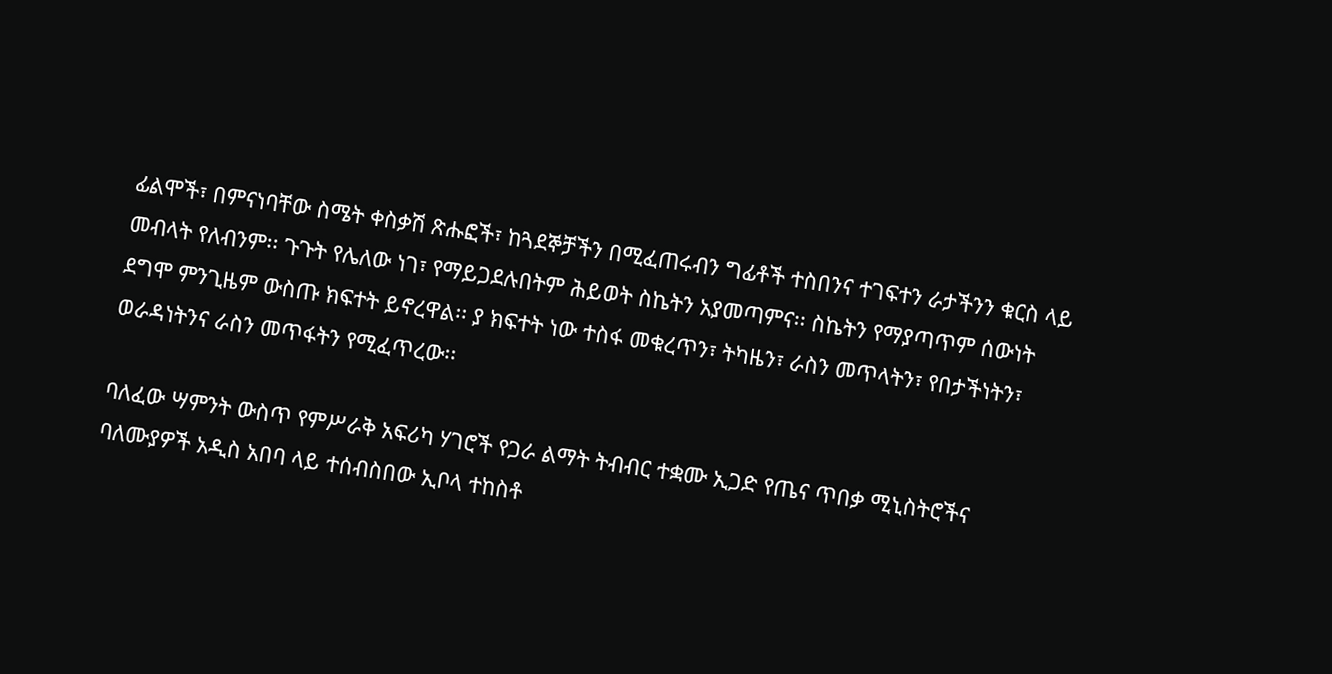ፊልሞች፣ በምናነባቸው ስሜት ቀስቃሽ ጽሑፎች፣ ከጓደኞቻችን በሚፈጠሩብን ግፊቶች ተስበንና ተገፍተን ራታችንን ቁርስ ላይ መብላት የለብንም፡፡ ጉጉት የሌለው ነገ፣ የማይጋደሉበትም ሕይወት ስኬትን አያመጣምና፡፡ ስኬትን የማያጣጥም ሰውነት ደግሞ ምንጊዜም ውስጡ ክፍተት ይኖረዋል፡፡ ያ ክፍተት ነው ተስፋ መቁረጥን፣ ትካዜን፣ ራስን መጥላትን፣ የበታችነትን፣ ወራዳነትንና ራስን መጥፋትን የሚፈጥረው፡፡

ባለፈው ሣምንት ውስጥ የምሥራቅ አፍሪካ ሃገሮች የጋራ ልማት ትብብር ተቋሙ ኢጋድ የጤና ጥበቃ ሚኒስትሮችና ባለሙያዎች አዲስ አበባ ላይ ተሰብስበው ኢቦላ ተከስቶ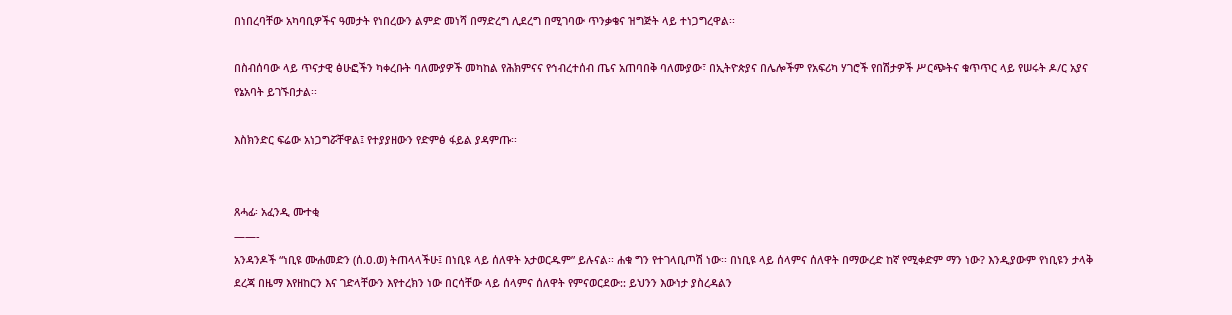በነበረባቸው አካባቢዎችና ዓመታት የነበረውን ልምድ መነሻ በማድረግ ሊደረግ በሚገባው ጥንቃቄና ዝግጅት ላይ ተነጋግረዋል፡፡

በስብሰባው ላይ ጥናታዊ ፅሁፎችን ካቀረቡት ባለሙያዎች መካከል የሕክምናና የኅብረተሰብ ጤና አጠባበቅ ባለሙያው፣ በኢትዮጵያና በሌሎችም የአፍሪካ ሃገሮች የበሽታዎች ሥርጭትና ቁጥጥር ላይ የሠሩት ዶ/ር አያና የኔአባት ይገኙበታል፡፡

እስክንድር ፍሬው አነጋግሯቸዋል፤ የተያያዘውን የድምፅ ፋይል ያዳምጡ፡፡


ጸሓፊ፡ አፈንዲ ሙተቂ
——-
አንዳንዶች “ነቢዩ ሙሐመድን (ሰ.ዐ.ወ) ትጠላላችሁ፤ በነቢዩ ላይ ሰለዋት አታወርዱም” ይሉናል፡፡ ሐቁ ግን የተገላቢጦሽ ነው፡፡ በነቢዩ ላይ ሰላምና ሰለዋት በማውረድ ከኛ የሚቀድም ማን ነው? እንዲያውም የነቢዩን ታላቅ ደረጃ በዜማ እየዘከርን እና ገድላቸውን እየተረክን ነው በርሳቸው ላይ ሰላምና ሰለዋት የምናወርደው:: ይህንን እውነታ ያስረዳልን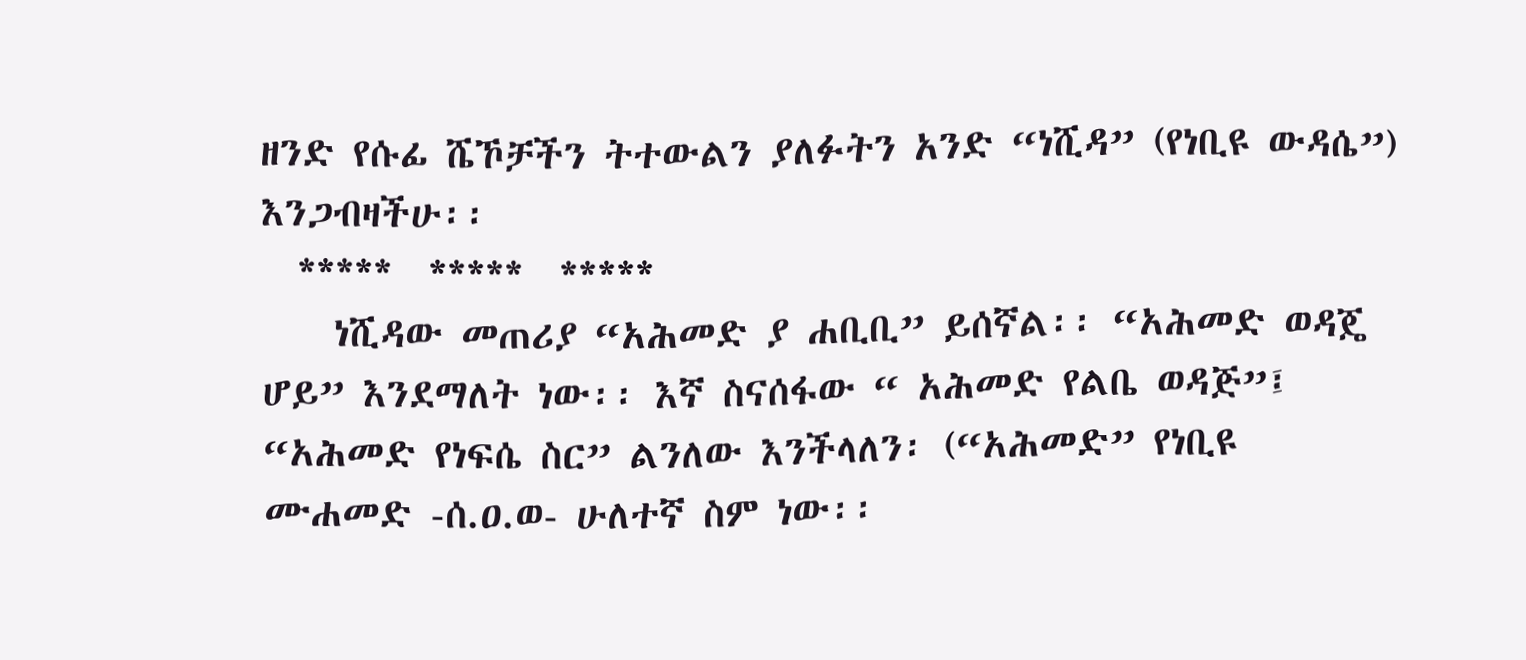ዘንድ የሱፊ ሼኾቻችን ትተውልን ያለፉትን አንድ “ነሺዳ” (የነቢዩ ውዳሴ”) እንጋብዛችሁ፡፡
  *****  *****  *****
    ነሺዳው መጠሪያ “አሕመድ ያ ሐቢቢ” ይሰኛል፡፡ “አሕመድ ወዳጄ ሆይ” እንደማለት ነው፡፡ እኛ ስናሰፋው “ አሕመድ የልቤ ወዳጅ”፤ “አሕመድ የነፍሴ ስር” ልንለው እንችላለን፡ (“አሕመድ” የነቢዩ ሙሐመድ -ሰ.ዐ.ወ- ሁለተኛ ስም ነው፡፡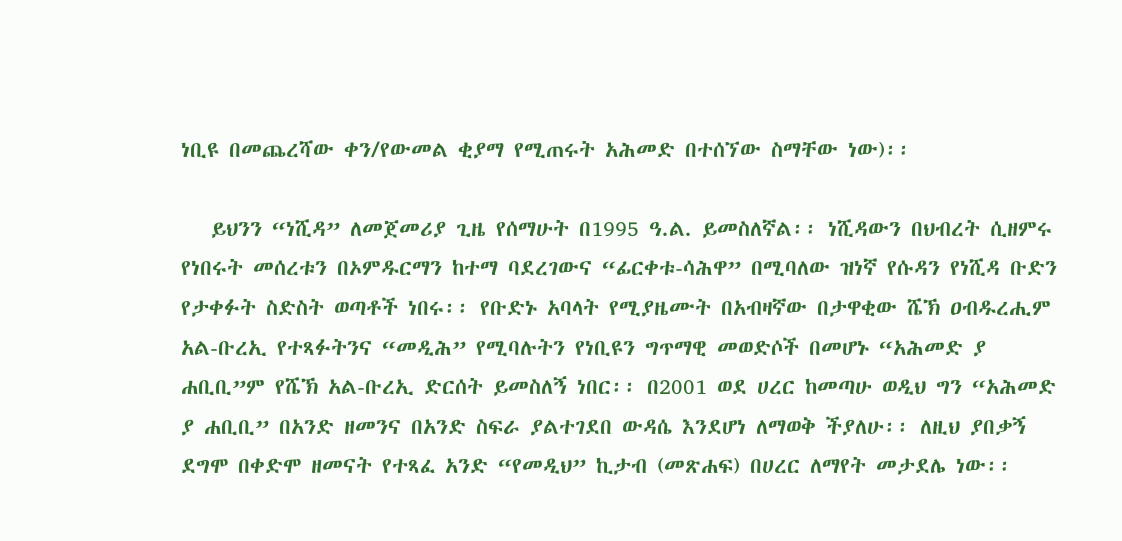ነቢዩ በመጨረሻው ቀን/የውመል ቂያማ የሚጠሩት አሕመድ በተሰኘው ስማቸው ነው)፡፡

   ይህንን “ነሺዳ” ለመጀመሪያ ጊዜ የሰማሁት በ1995 ዓ.ል. ይመስለኛል፡፡ ነሺዳውን በህብረት ሲዘምሩ የነበሩት መሰረቱን በኦምዱርማን ከተማ ባደረገውና “ፊርቀቱ-ሳሕዋ” በሚባለው ዝነኛ የሱዳን የነሺዳ ቡድን የታቀፉት ስድስት ወጣቶች ነበሩ፡፡ የቡድኑ አባላት የሚያዜሙት በአብዛኛው በታዋቂው ሼኽ ዐብዱረሒም አል-ቡረኢ የተጻፉትንና “መዲሕ” የሚባሉትን የነቢዩን ግጥማዊ መወድሶች በመሆኑ “አሕመድ ያ ሐቢቢ”ም የሼኽ አል-ቡረኢ ድርሰት ይመስለኝ ነበር፡፡ በ2001 ወደ ሀረር ከመጣሁ ወዲህ ግን “አሕመድ ያ ሐቢቢ” በአንድ ዘመንና በአንድ ስፍራ ያልተገደበ ውዳሴ እንደሆነ ለማወቅ ችያለሁ፡፡ ለዚህ ያበቃኝ ደግሞ በቀድሞ ዘመናት የተጻፈ አንድ “የመዲህ” ኪታብ (መጽሐፍ) በሀረር ለማየት መታደሌ ነው፡፡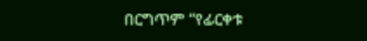በርግጥም “የፊርቀቱ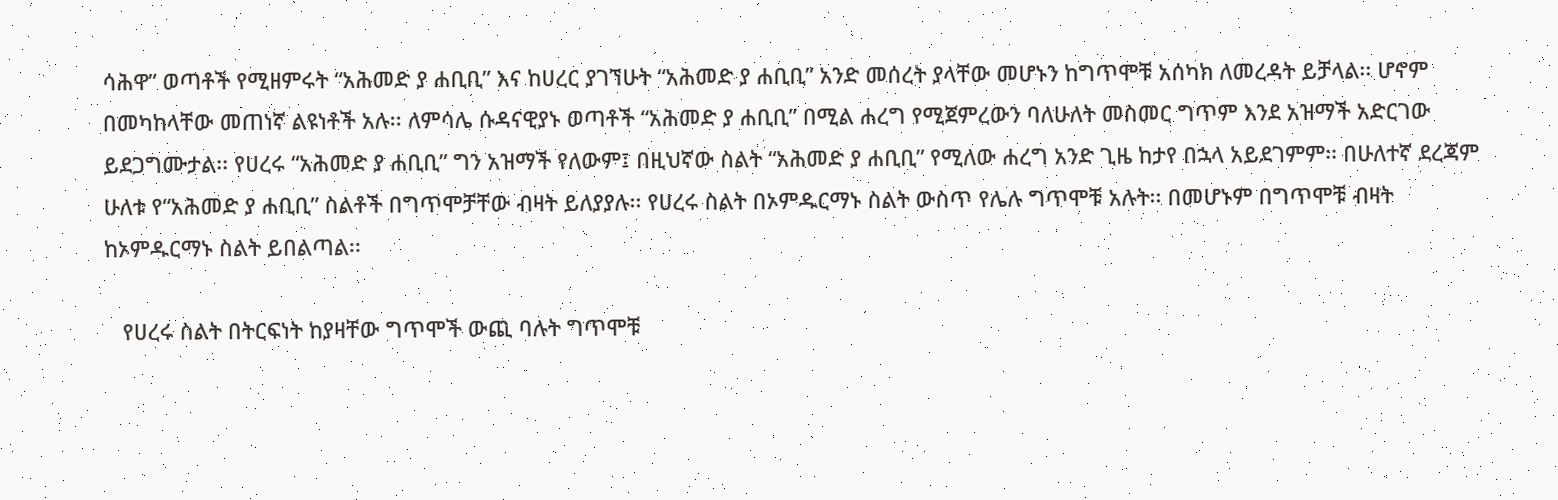ሳሕዋ” ወጣቶች የሚዘምሩት “አሕመድ ያ ሐቢቢ” እና ከሀረር ያገኘሁት “አሕመድ ያ ሐቢቢ” አንድ መሰረት ያላቸው መሆኑን ከግጥሞቹ አሰካክ ለመረዳት ይቻላል፡፡ ሆኖም በመካከላቸው መጠነኛ ልዩነቶች አሉ፡፡ ለምሳሌ ሱዳናዊያኑ ወጣቶች “አሕመድ ያ ሐቢቢ” በሚል ሐረግ የሚጀምረውን ባለሁለት መስመር ግጥም እንደ አዝማች አድርገው ይደጋግሙታል፡፡ የሀረሩ “አሕመድ ያ ሐቢቢ” ግን አዝማች የለውም፤ በዚህኛው ስልት “አሕመድ ያ ሐቢቢ” የሚለው ሐረግ አንድ ጊዜ ከታየ በኋላ አይደገምም፡፡ በሁለተኛ ደረጃም ሁለቱ የ“አሕመድ ያ ሐቢቢ” ስልቶች በግጥሞቻቸው ብዛት ይለያያሉ፡፡ የሀረሩ ስልት በኦምዱርማኑ ስልት ውስጥ የሌሉ ግጥሞቹ አሉት፡፡ በመሆኑም በግጥሞቹ ብዛት ከኦምዱርማኑ ስልት ይበልጣል፡፡

   የሀረሩ ስልት በትርፍነት ከያዛቸው ግጥሞች ውጪ ባሉት ግጥሞቹ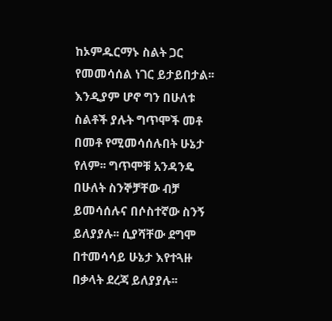ከኦምዱርማኑ ስልት ጋር የመመሳሰል ነገር ይታይበታል፡፡ እንዲያም ሆኖ ግን በሁለቱ ስልቶች ያሉት ግጥሞች መቶ በመቶ የሚመሳሰሉበት ሁኔታ የለም፡፡ ግጥሞቹ አንዳንዴ በሁለት ስንኞቻቸው ብቻ ይመሳሰሉና በሶስተኛው ስንኝ ይለያያሉ፡፡ ሲያሻቸው ደግሞ በተመሳሳይ ሁኔታ እየተጓዙ በቃላት ደረጃ ይለያያሉ፡፡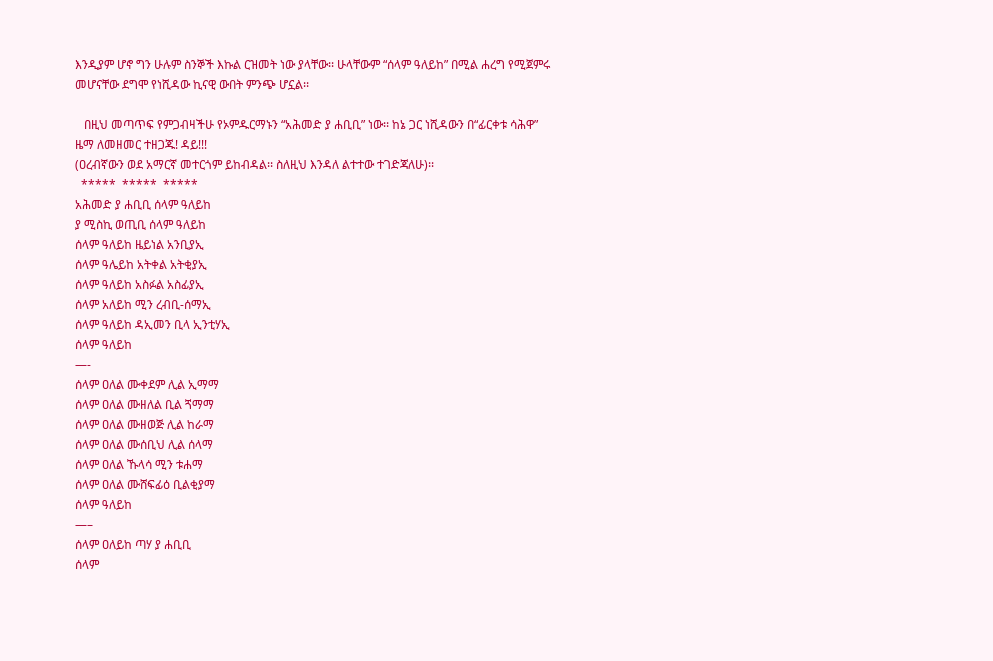እንዲያም ሆኖ ግን ሁሉም ስንኞች እኩል ርዝመት ነው ያላቸው፡፡ ሁላቸውም “ሰላም ዓለይከ” በሚል ሐረግ የሚጀምሩ መሆናቸው ደግሞ የነሺዳው ኪናዊ ውበት ምንጭ ሆኗል፡፡

   በዚህ መጣጥፍ የምጋብዛችሁ የኦምዱርማኑን “አሕመድ ያ ሐቢቢ” ነው፡፡ ከኔ ጋር ነሺዳውን በ“ፊርቀቱ ሳሕዋ” ዜማ ለመዘመር ተዘጋጁ! ዳይ!!!
(ዐረብኛውን ወደ አማርኛ መተርጎም ይከብዳል፡፡ ስለዚህ እንዳለ ልተተው ተገድጃለሁ)፡፡
  *****  *****  *****
አሕመድ ያ ሐቢቢ ሰላም ዓለይከ
ያ ሚስኪ ወጢቢ ሰላም ዓለይከ
ሰላም ዓለይከ ዜይነል አንቢያኢ
ሰላም ዓሌይከ አትቀል አትቂያኢ
ሰላም ዓለይከ አስፉል አስፊያኢ
ሰላም አለይከ ሚን ረብቢ-ሰማኢ
ሰላም ዓለይከ ዳኢመን ቢላ ኢንቲሃኢ
ሰላም ዓለይከ
—-
ሰላም ዐለል ሙቀደም ሊል ኢማማ
ሰላም ዐለል ሙዘለል ቢል ጘማማ
ሰላም ዐለል ሙዘወጅ ሊል ከራማ
ሰላም ዐለል ሙሰቢህ ሊል ሰላማ
ሰላም ዐለል ኹላሳ ሚን ቱሐማ
ሰላም ዐለል ሙሸፍፊዕ ቢልቂያማ
ሰላም ዓለይከ
—–
ሰላም ዐለይከ ጣሃ ያ ሐቢቢ
ሰላም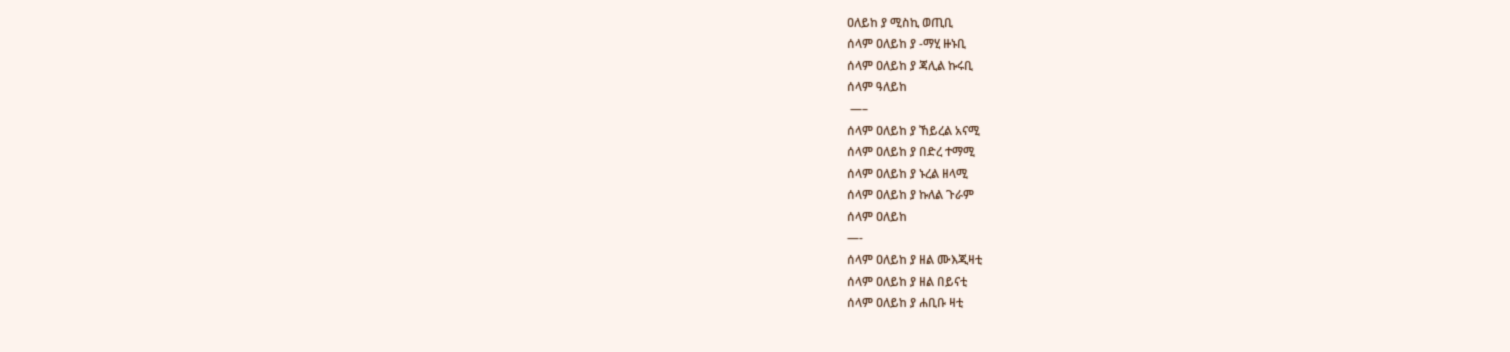ዐለይከ ያ ሚስኪ ወጢቢ
ሰላም ዐለይከ ያ -ማሂ ዙኑቢ
ሰላም ዐለይከ ያ ጃሊል ኩሩቢ
ሰላም ዓለይከ
 —–
ሰላም ዐለይከ ያ ኸይረል አናሚ
ሰላም ዐለይከ ያ በድረ ተማሚ
ሰላም ዐለይከ ያ ኑረል ዘላሚ
ሰላም ዐለይከ ያ ኩለል ጉራም
ሰላም ዐለይከ
—-
ሰላም ዐለይከ ያ ዘል ሙእጂዛቲ
ሰላም ዐለይከ ያ ዘል በይናቲ
ሰላም ዐለይከ ያ ሐቢቡ ዛቲ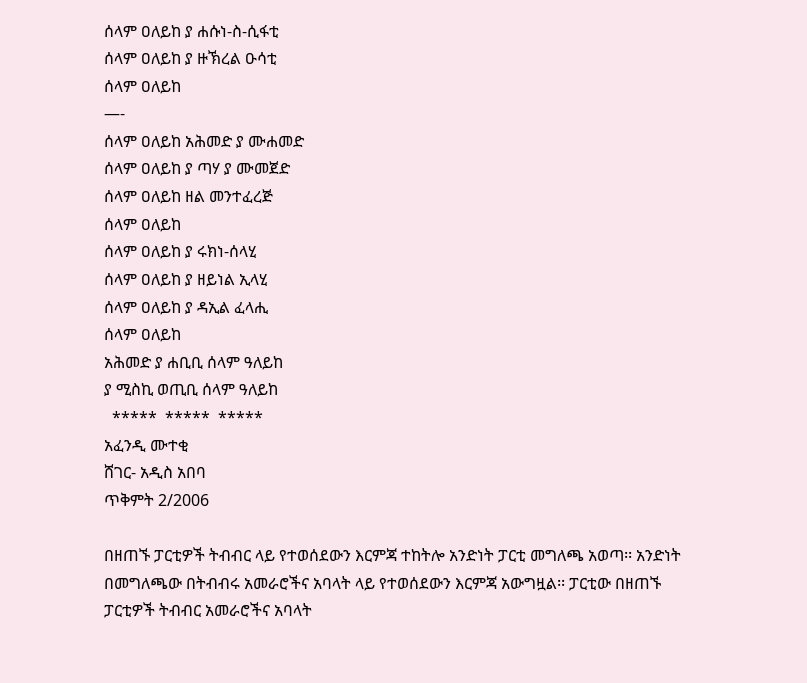ሰላም ዐለይከ ያ ሐሱነ-ስ-ሲፋቲ
ሰላም ዐለይከ ያ ዙኽረል ዑሳቲ
ሰላም ዐለይከ
—-
ሰላም ዐለይከ አሕመድ ያ ሙሐመድ
ሰላም ዐለይከ ያ ጣሃ ያ ሙመጀድ
ሰላም ዐለይከ ዘል መንተፈረጅ
ሰላም ዐለይከ
ሰላም ዐለይከ ያ ሩክነ-ሰላሂ
ሰላም ዐለይከ ያ ዘይነል ኢላሂ
ሰላም ዐለይከ ያ ዳኢል ፈላሒ
ሰላም ዐለይከ
አሕመድ ያ ሐቢቢ ሰላም ዓለይከ
ያ ሚስኪ ወጢቢ ሰላም ዓለይከ
  *****  *****  *****
አፈንዲ ሙተቂ
ሸገር- አዲስ አበባ
ጥቅምት 2/2006

በዘጠኙ ፓርቲዎች ትብብር ላይ የተወሰደውን እርምጃ ተከትሎ አንድነት ፓርቲ መግለጫ አወጣ፡፡ አንድነት በመግለጫው በትብብሩ አመራሮችና አባላት ላይ የተወሰደውን እርምጃ አውግዟል፡፡ ፓርቲው በዘጠኙ ፓርቲዎች ትብብር አመራሮችና አባላት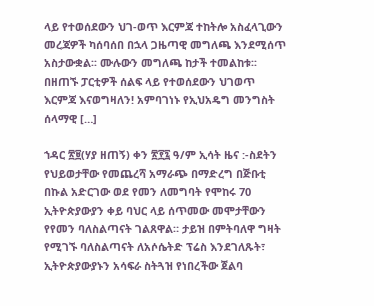ላይ የተወሰደውን ህገ-ወጥ እርምጃ ተከትሎ አስፈላጊውን መረጃዎች ካሰባሰበ በኋላ ጋዜጣዊ መግለጫ እንደሚሰጥ አስታውቋል፡፡ ሙሉውን መግለጫ ከታች ተመልከቱ፡፡ በዘጠኙ ፓርቲዎች ሰልፍ ላይ የተወሰደውን ህገወጥ እርምጃ እናወግዛለን! አምባገነኑ የኢህአዴግ መንግስት ሰላማዊ […]

ኀዳር ፳፱(ሃያ ዘጠኝ) ቀን ፳፻፯ ዓ/ም ኢሳት ዜና :-ስደትን የህይወታቸው የመጨረሻ አማራጭ በማድረግ በጅቡቲ በኩል አድርገው ወደ የመን ለመግባት የሞከሩ 70 ኢትዮጵያውያን ቀይ ባህር ላይ ሰጥመው መሞታቸውን የየመን ባለስልጣናት ገልጸዋል። ታይዝ በምትባለዋ ግዛት የሚገኙ ባለስልጣናት ለአሶሴትድ ፕሬስ እንደገለጹት፣ ኢትዮጵያውያኑን አሳፍራ ስትጓዝ የነበረችው ጀልባ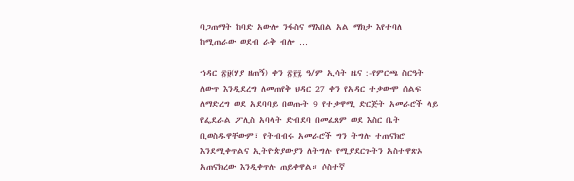ባጋጠማት ከባድ አውሎ ንፋስና ማእበል አል ማክታ እየተባለ ከሚጠራው ወደብ ራቅ ብሎ …

ኀዳር ፳፱(ሃያ ዘጠኝ) ቀን ፳፻፯ ዓ/ም ኢሳት ዜና :-የምርጫ ስርዓት ለውጥ እንዲደረግ ለመጠየቅ ህዳር 27 ቀን የአዳር ተቃውሞ ሰልፍ ለማድረግ ወደ አደባባይ በወጡት 9 የተቃዋሚ ድርጅት አመራሮች ላይ የፌደራል ፖሊስ አባላት ድብደባ በመፈጸም ወደ እስር ቤት ቢወስዱዋቸውም፣ የትብብሩ አመራሮች ግን ትግሉ ተጠናክሮ እንደሚቀጥልና ኢትዮጵያውያን ለትግሉ የሚያደርጉትን አስተዋጽኦ አጠናክረው እንዲቀጥሉ ጠይቀዋል። ሶስተኛ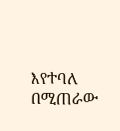እየተባለ በሚጠራው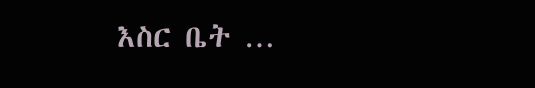እስር ቤት …